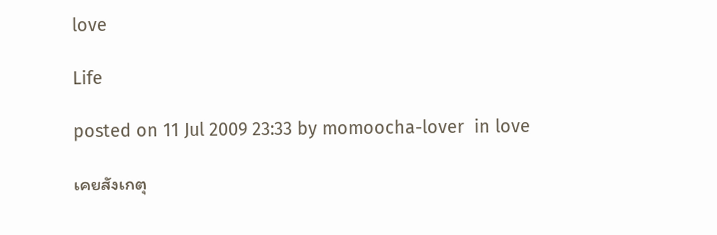love

Life

posted on 11 Jul 2009 23:33 by momoocha-lover  in love

เคยสังเกตุ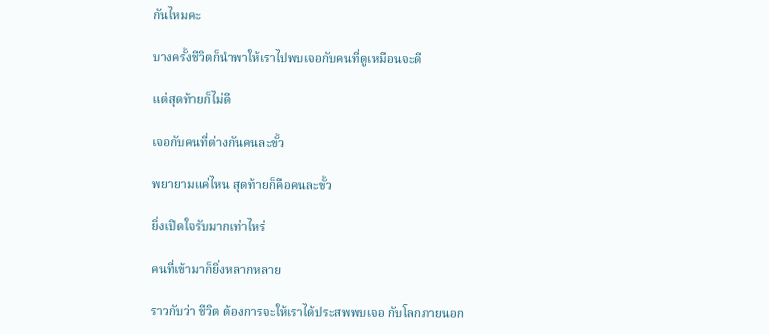กันไหมคะ

บางครั้งชีวิตก็นำพาให้เราไปพบเจอกับคนที่ดูเหมือนจะดี

แต่สุดท้ายก็ไม่ดี

เจอกับคนที่ต่างกันคนละขั้ว

พยายามแค่ไหน สุดท้ายก็คือคนละขั้ว

ยิ่งเปิดใจรับมากเท่าไหร่

คนที่เข้ามาก็ยิ่งหลากหลาย

ราวกับว่า ชีวิต ต้องการจะให้เราได้ประสพพบเจอ กับโลกภายนอก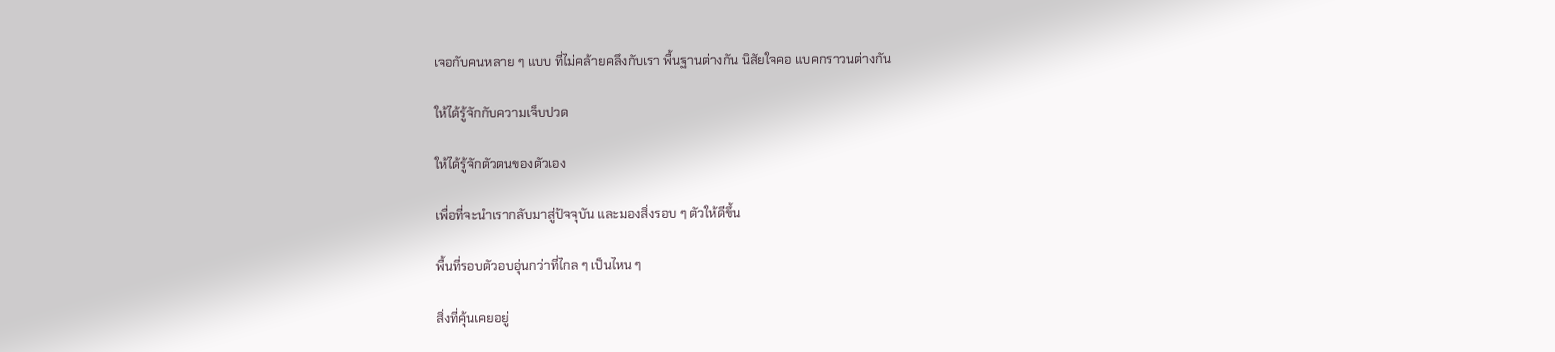เจอกับคนหลาย ๆ แบบ ที่ไม่คล้ายคลึงกับเรา พื้นฐานต่างกัน นิสัยใจคอ แบคกราวนต่างกัน

ให้ได้รู้จักกับความเจ็บปวด

ให้ได้รู้จักตัวตนของตัวเอง

เพื่อที่จะนำเรากลับมาสู่ปัจจุบัน และมองสิ่งรอบ ๆ ตัวให้ดีขึ้น

พื้นที่รอบตัวอบอุ่นกว่าที่ไกล ๆ เป็นไหน ๆ

สิ่งที่คุ้นเคยอยู่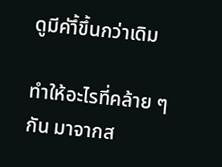ดูมีค่าึ้ขึ้นกว่าเดิม

ทำให้อะไรที่คล้าย ๆ กัน มาจากส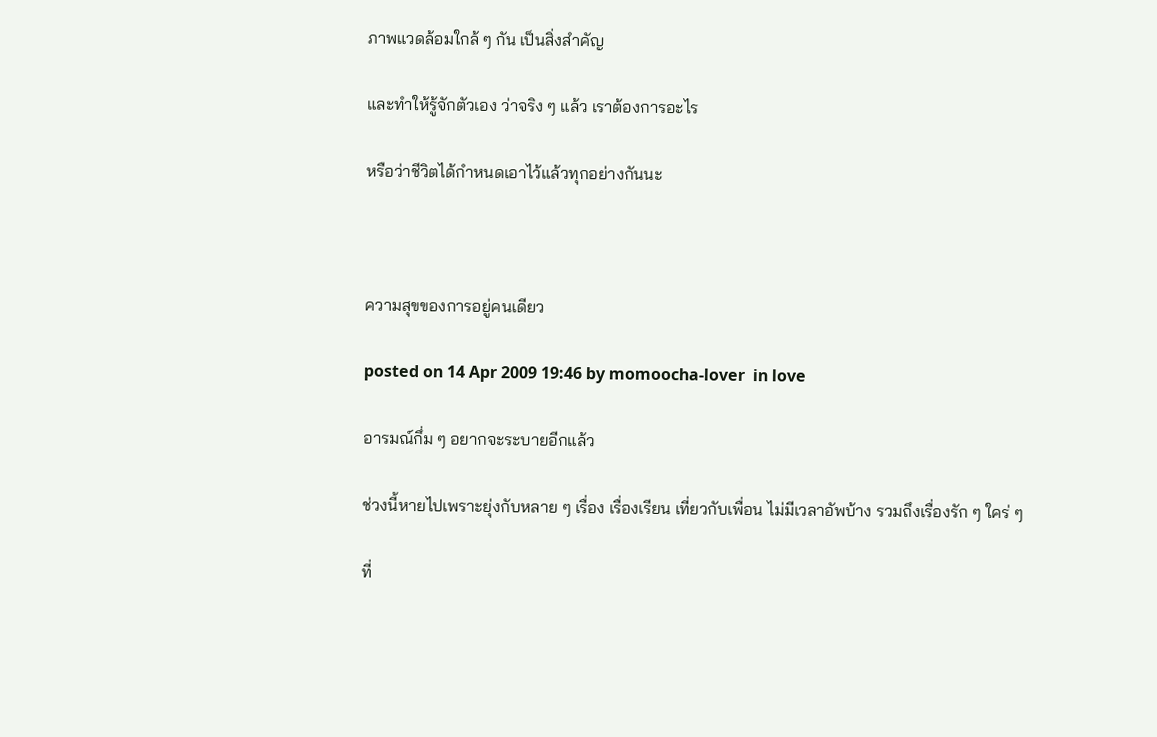ภาพแวดล้อมใกล้ ๆ กัน เป็นสิ่งสำคัญ

และทำให้รู้จักตัวเอง ว่าจริง ๆ แล้ว เราต้องการอะไร

หรือว่าชีวิตได้กำหนดเอาไว้แล้วทุกอย่างกันนะ



ความสุขของการอยู่คนเดียว

posted on 14 Apr 2009 19:46 by momoocha-lover  in love

อารมณ์กึ่ม ๆ อยากจะระบายอีกแล้ว

ช่วงนี้หายไปเพราะยุ่งกับหลาย ๆ เรื่อง เรื่องเรียน เที่ยวกับเพื่อน ไม่มีเวลาอัพบ้าง รวมถึงเรื่องรัก ๆ ใคร่ ๆ

ที่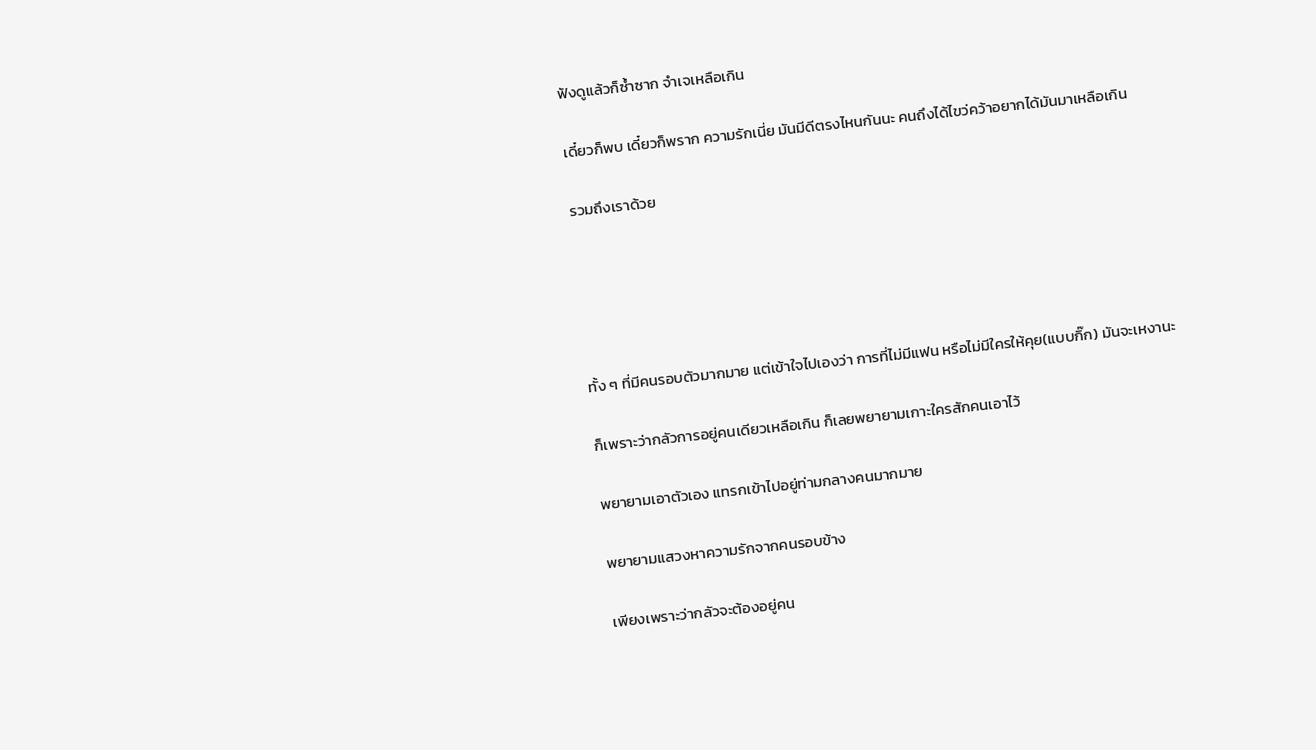ฟังดูแล้วก็ซ้ำซาก จำเจเหลือเกิน

เดี๋ยวก็พบ เดี๋ยวก็พราก ความรักเนี่ย มันมีดีตรงไหนกันนะ คนถึงได้ไขว่คว้าอยากได้มันมาเหลือเกิน

รวมถึงเราด้วย





ทั้ง ๆ ที่มีคนรอบตัวมากมาย แต่เข้าใจไปเองว่า การที่ไม่มีแฟน หรือไม่มีใครให้คุย(แบบกิ๊ก) มันจะเหงานะ

ก็เพราะว่ากลัวการอยู่คนเดียวเหลือเกิน ก็เลยพยายามเกาะใครสักคนเอาไว้

พยายามเอาตัวเอง แทรกเข้าไปอยู่ท่ามกลางคนมากมาย

พยายามแสวงหาความรักจากคนรอบข้าง

เพียงเพราะว่ากลัวจะต้องอยู่คน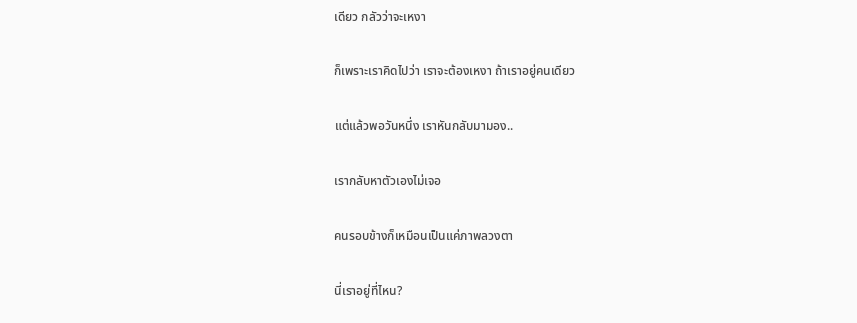เดียว กลัวว่าจะเหงา

ก็เพราะเราคิดไปว่า เราจะต้องเหงา ถ้าเราอยู่คนเดียว

แต่แล้วพอวันหนึ่ง เราหันกลับมามอง..

เรากลับหาตัวเองไม่เจอ

คนรอบข้างก็เหมือนเป็นแค่ภาพลวงตา

นี่เราอยู่ที่ไหน?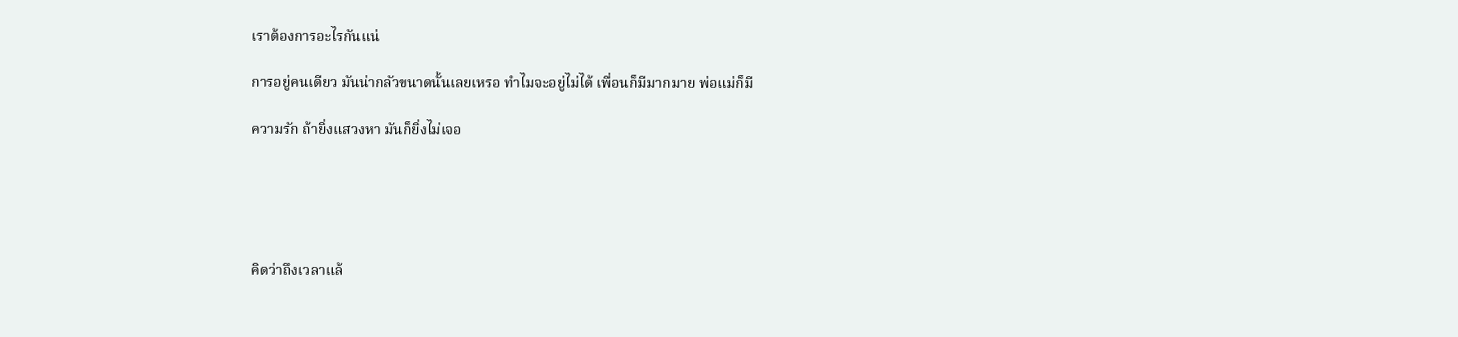เราต้องการอะไรกันแน่

การอยู่คนเดียว มันน่ากลัวขนาดนั้นเลยเหรอ ทำไมจะอยู่ไม่ได้ เพื่อนก็มีมากมาย พ่อแม่ก็มี

ความรัก ถ้ายิ่งแสวงหา มันก็ยิ่งไม่เจอ





คิดว่าถึงเวลาแล้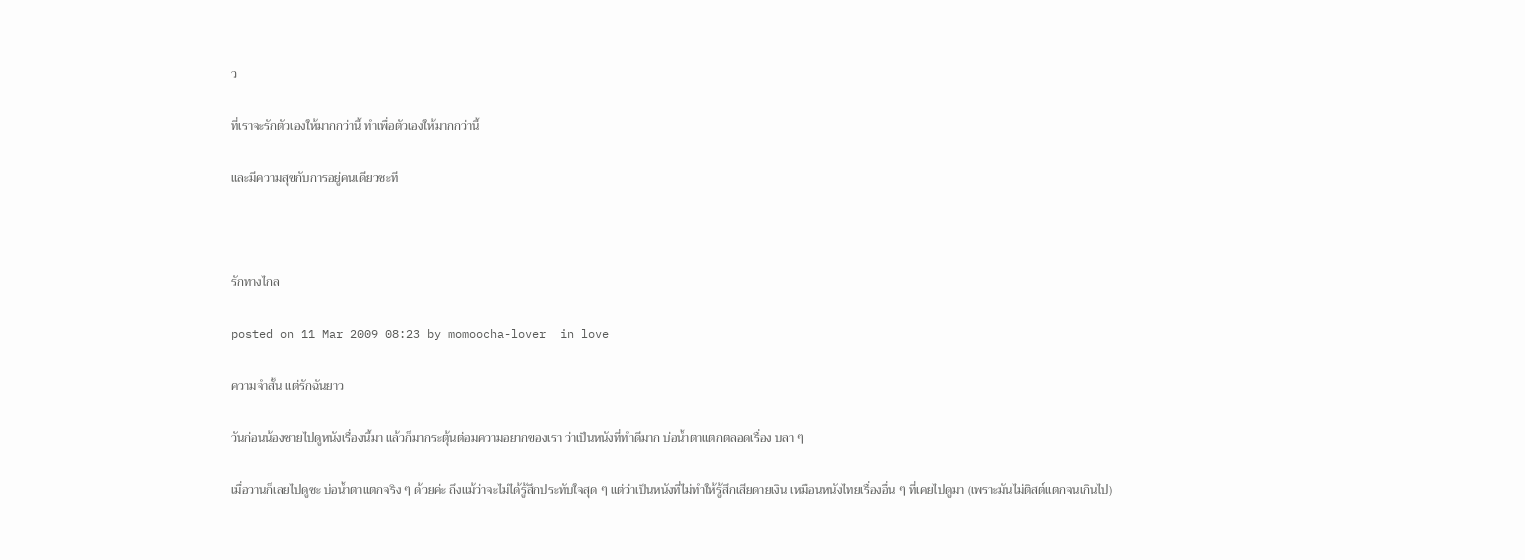ว

ที่เราจะรักตัวเองให้มากกว่านี้ ทำเพื่อตัวเองให้มากกว่านี้

และมีความสุขกับการอยู่คนเดียวซะที



รักทางไกล

posted on 11 Mar 2009 08:23 by momoocha-lover  in love

ความจำสั้น แต่รักฉันยาว

วันก่อนน้องชายไปดูหนังเรื่องนี้มา แล้วก็มากระตุ้นต่อมความอยากของเรา ว่าเป็นหนังที่ทำดีมาก บ่อน้ำตาแตกตลอดเรื่อง บลา ๆ

เมื่อวานก็เลยไปดูซะ บ่อน้ำตาแตกจริง ๆ ด้วยค่ะ ถึงแม้ว่าจะไม่ได้รู้สึกประทับใจสุด ๆ แต่ว่าเป็นหนังที่ไม่ทำให้รู้สึกเสียดายเงิน เหมือนหนังไทยเรื่องอื่น ๆ ที่เคยไปดูมา (เพราะมันไม่ติสต์แตกจนเกินไป)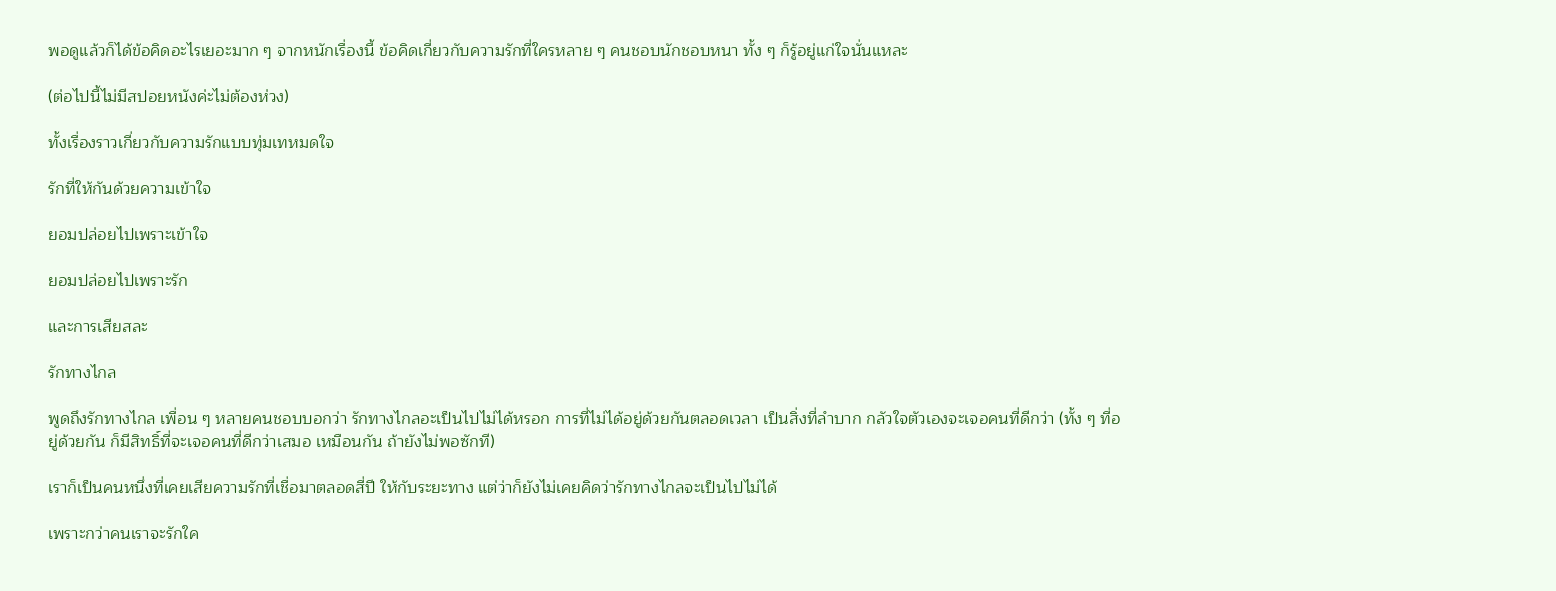พอดูแล้วก็ได้ข้อคิดอะไรเยอะมาก ๆ จากหนักเรื่องนี้ ข้อคิดเกี่ยวกับความรักที่ใครหลาย ๆ คนชอบนักชอบหนา ทั้ง ๆ ก็รู้อยู่แก่ใจนั่นแหละ

(ต่อไปนี้ไม่มีสปอยหนังค่ะไม่ต้องห่วง)

ทั้งเรื่องราวเกี่ยวกับความรักแบบทุ่มเทหมดใจ

รักที่ให้กันด้วยความเข้าใจ

ยอมปล่อยไปเพราะเข้าใจ

ยอมปล่อยไปเพราะรัก

และการเสียสละ

รักทางไกล

พูดถึงรักทางไกล เพื่อน ๆ หลายคนชอบบอกว่า รักทางไกลอะเป็นไปไม่ได้หรอก การที่ไม่ได้อยู่ด้วยกันตลอดเวลา เป็นสิ่งที่ลำบาก กลัวใจตัวเองจะเจอคนที่ดีกว่า (ทั้ง ๆ ที่อยู่ด้วยกัน ก็มีสิทธิ์ที่จะเจอคนที่ดีกว่าเสมอ เหมือนกัน ถ้ายังไม่พอซักที)

เราก็เป็นคนหนึ่งที่เคยเสียความรักที่เชื่อมาตลอดสี่ปี ให้กับระยะทาง แต่ว่าก็ยังไม่เคยคิดว่ารักทางไกลจะเป็นไปไม่ได้

เพราะกว่าคนเราจะรักใค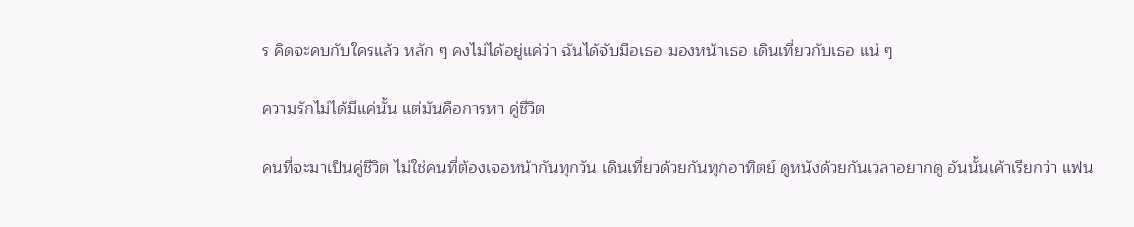ร คิดจะคบกับใครแล้ว หลัก ๆ คงไม่ได้อยู่แค่ว่า ฉันได้จับมือเธอ มองหน้าเธอ เดินเที่ยวกับเธอ แน่ ๆ

ความรักไม่ได้มีแค่นั้น แต่มันคือการหา คู่ชีวิต

คนที่จะมาเป็นคู่ชีวิต ไม่ใช่คนที่ต้องเจอหน้ากันทุกวัน เดินเที่ยวด้วยกันทุกอาทิตย์ ดูหนังด้วยกันเวลาอยากดู อันนั้นเค้าเรียกว่า แฟน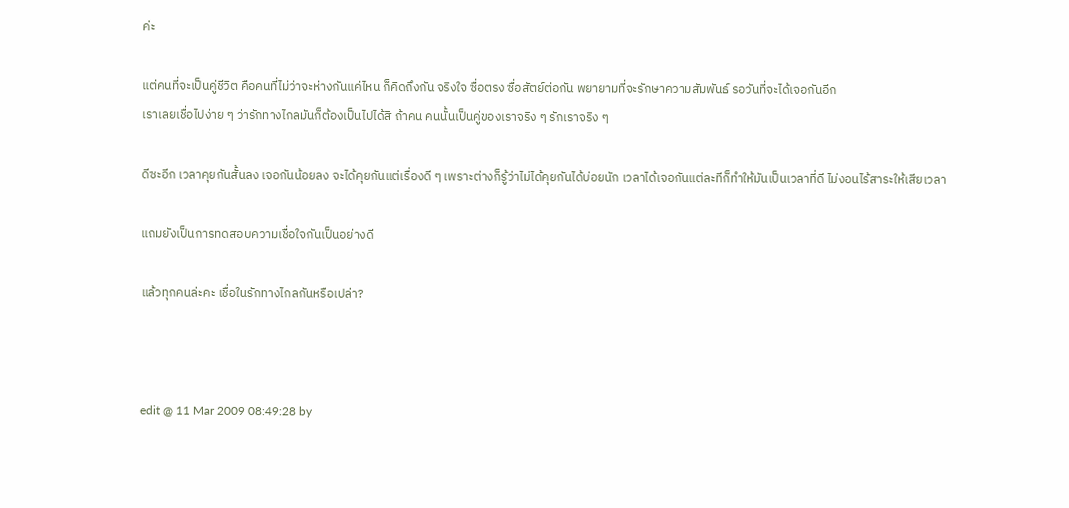ค่ะ

แต่คนที่จะเป็นคู่ชีวิต คือคนที่ไม่ว่าจะห่างกันแค่ไหน ก็คิดถึงกัน จริงใจ ซื่อตรง ซื่อสัตย์ต่อกัน พยายามที่จะรักษาความสัมพันธ์ รอวันที่จะได้เจอกันอีก
เราเลยเชื่อไปง่าย ๆ ว่ารักทางไกลมันก็ต้องเป็นไปได้สิ ถ้าคน คนนั้นเป็นคู่ของเราจริง ๆ รักเราจริง ๆ

ดีซะอีก เวลาคุยกันสั้นลง เจอกันน้อยลง จะได้คุยกันแต่เรื่องดี ๆ เพราะต่างก็รู้ว่าไม่ได้คุยกันได้บ่อยนัก เวลาได้เจอกันแต่ละทีก็ทำให้มันเป็นเวลาที่ดี ไม่งอนไร้สาระให้เสียเวลา

แถมยังเป็นการทดสอบความเชื่อใจกันเป็นอย่างดี

แล้วทุกคนล่ะคะ เชื่อในรักทางไกลกันหรือเปล่า?



edit @ 11 Mar 2009 08:49:28 by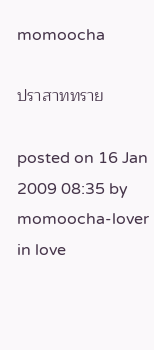momoocha

ปราสาททราย

posted on 16 Jan 2009 08:35 by momoocha-lover  in love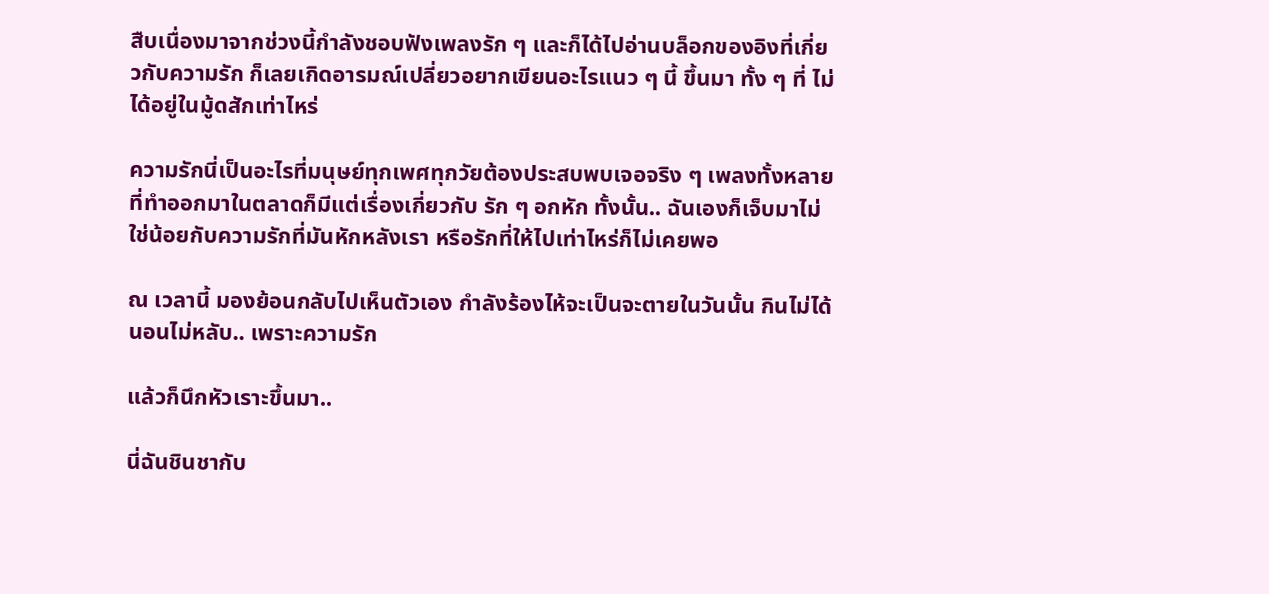สืบเนื่องมาจากช่วงนี้กำลังชอบฟังเพลงรัก ๆ และก็ได้ไปอ่านบล็อกของอิงที่เกี่ยวกับความรัก ก็เลยเกิดอารมณ์เปลี่ยวอยากเขียนอะไรแนว ๆ นี้ ขึ้นมา ทั้ง ๆ ที่ ไม่ได้อยู่ในมู้ดสักเท่าไหร่

ความรักนี่เป็นอะไรที่มนุษย์ทุกเพศทุกวัยต้องประสบพบเจอจริง ๆ เพลงทั้งหลายที่ทำออกมาในตลาดก็มีแต่เรื่องเกี่ยวกับ รัก ๆ อกหัก ทั้งนั้น.. ฉันเองก็เจ็บมาไม่ใช่น้อยกับความรักที่มันหักหลังเรา หรือรักที่ให้ไปเท่าไหร่ก็ไม่เคยพอ

ณ เวลานี้ มองย้อนกลับไปเห็นตัวเอง กำลังร้องไห้จะเป็นจะตายในวันนั้น กินไม่ได้นอนไม่หลับ.. เพราะความรัก

แล้วก็นึกหัวเราะขึ้นมา..

นี่ฉันชินชากับ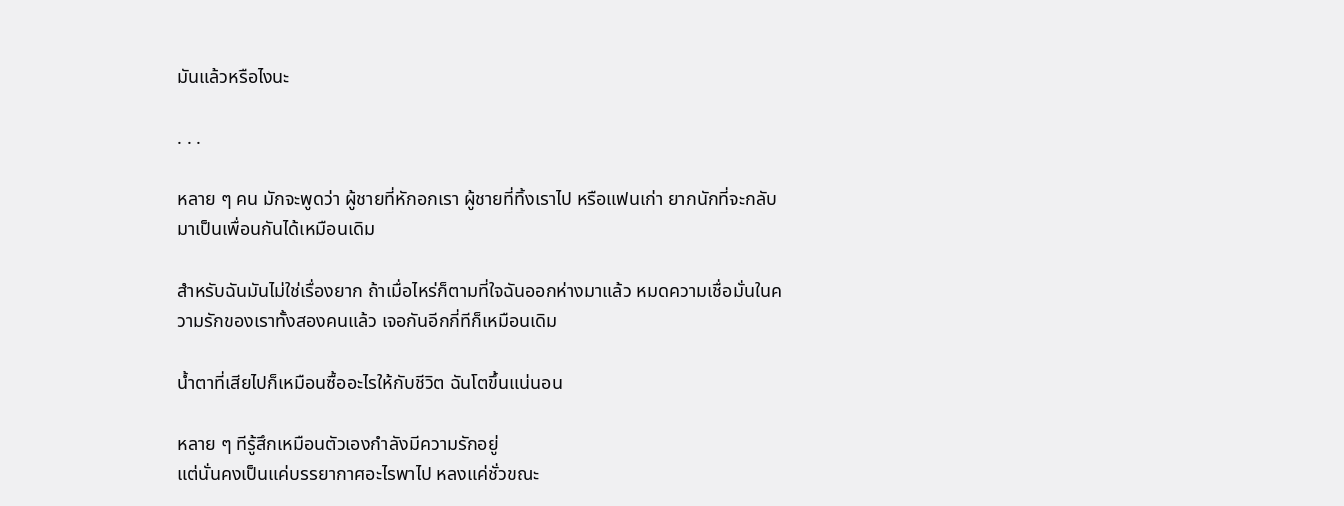มันแล้วหรือไงนะ

. . .

หลาย ๆ คน มักจะพูดว่า ผู้ชายที่หักอกเรา ผู้ชายที่ทิ้งเราไป หรือแฟนเก่า ยากนักที่จะกลับมาเป็นเพื่อนกันได้เหมือนเดิม

สำหรับฉันมันไม่ใช่เรื่องยาก ถ้าเมื่อไหร่ก็ตามที่ใจฉันออกห่างมาแล้ว หมดความเชื่อมั่นในความรักของเราทั้งสองคนแล้ว เจอกันอีกกี่ทีก็เหมือนเดิม

น้ำตาที่เสียไปก็เหมือนซื้ออะไรให้กับชีวิต ฉันโตขึ้นแน่นอน

หลาย ๆ ทีรู้สึกเหมือนตัวเองกำลังมีความรักอยู่
แต่นั่นคงเป็นแค่บรรยากาศอะไรพาไป หลงแค่ชั่วขณะ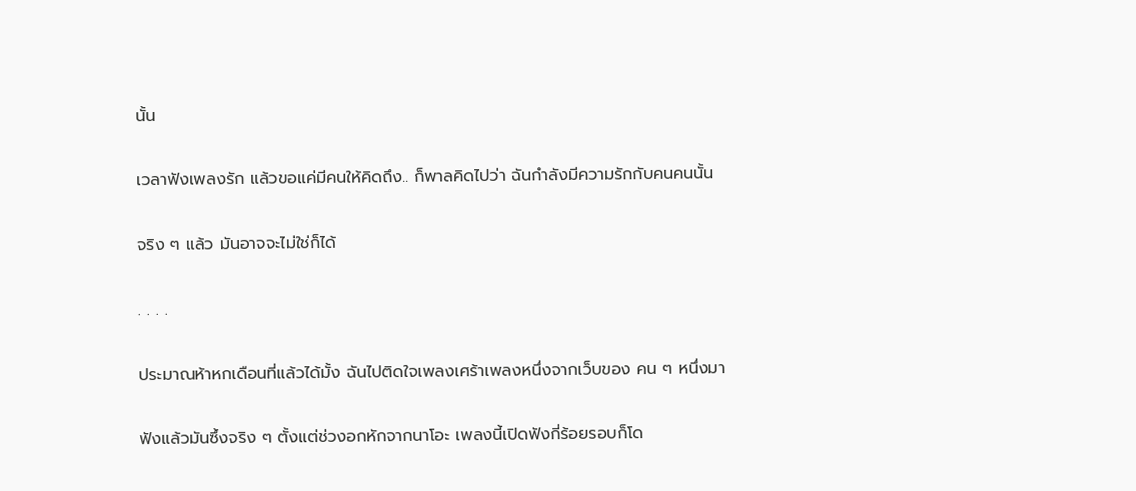นั้น

เวลาฟังเพลงรัก แล้วขอแค่มีคนให้คิดถึง.. ก็พาลคิดไปว่า ฉันกำลังมีความรักกับคนคนนั้น

จริง ๆ แล้ว มันอาจจะไม่ใช่ก็ได้

. . . .

ประมาณห้าหกเดือนที่แล้วได้มั้ง ฉันไปติดใจเพลงเศร้าเพลงหนึ่งจากเว็บของ คน ๆ หนึ่งมา

ฟังแล้วมันซึ้งจริง ๆ ตั้งแต่ช่วงอกหักจากนาโอะ เพลงนี้เปิดฟังกี่ร้อยรอบก็โด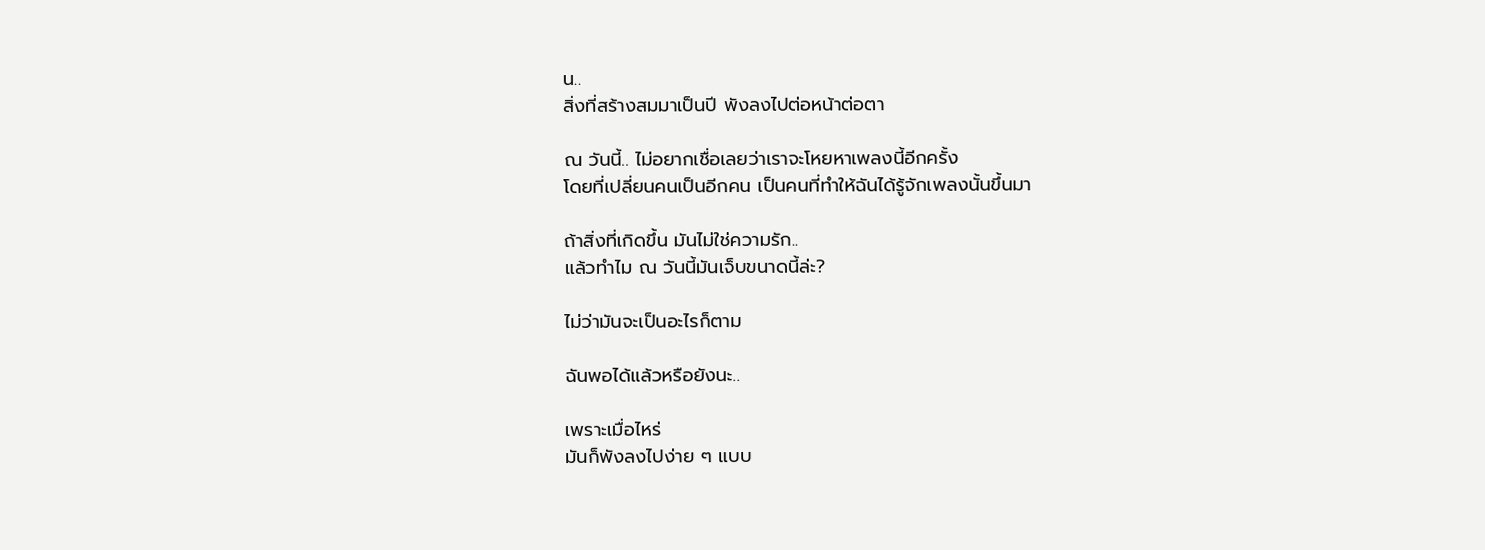น..
สิ่งที่สร้างสมมาเป็นปี พังลงไปต่อหน้าต่อตา

ณ วันนี้.. ไม่อยากเชื่อเลยว่าเราจะโหยหาเพลงนี้อีกครั้ง
โดยที่เปลี่ยนคนเป็นอีกคน เป็นคนที่ทำให้ฉันได้รู้จักเพลงนั้นขึ้นมา

ถ้าสิ่งที่เกิดขึ้น มันไม่ใช่ความรัก..
แล้วทำไม ณ วันนี้มันเจ็บขนาดนี้ล่ะ?

ไม่ว่ามันจะเป็นอะไรก็ตาม

ฉันพอได้แล้วหรือยังนะ..

เพราะเมื่อไหร่
มันก็พังลงไปง่าย ๆ แบบ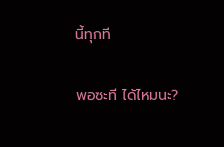นี้ทุกที

พอซะที ได้ไหมนะ?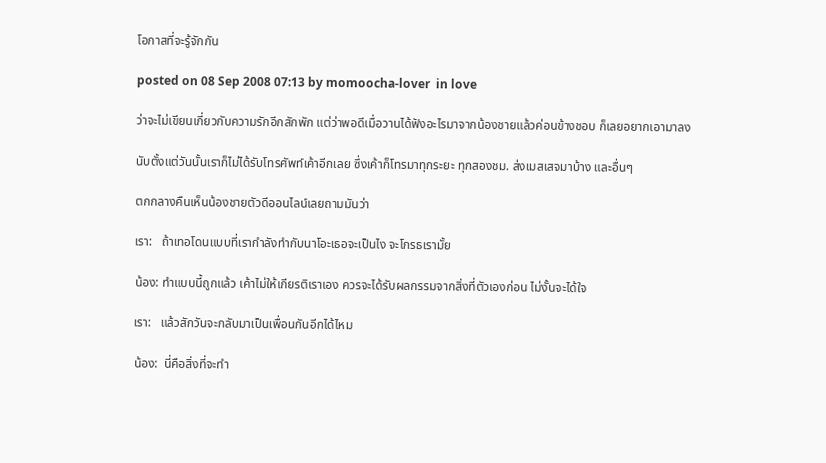โอกาสที่จะรู้จักกัน

posted on 08 Sep 2008 07:13 by momoocha-lover  in love

ว่าจะไม่เขียนเกี่ยวกับความรักอีกสักพัก แต่ว่าพอดีเมื่อวานได้ฟังอะไรมาจากน้องชายแล้วค่อนข้างชอบ ก็เลยอยากเอามาลง

นับตั้งแต่วันนั้นเราก็ไม่ได้รับโทรศัพท์เค้าอีกเลย ซึ่งเค้าก็โทรมาทุกระยะ ทุกสองชม. ส่งเมสเสจมาบ้าง และอื่นๆ

ตกกลางคืนเห็นน้องชายตัวดีออนไลน์เลยถามมันว่า

เรา:   ถ้าเทอโดนแบบที่เรากำลังทำกับนาโอะเธอจะเป็นไง จะโกรธเรามั้ย

น้อง: ทำแบบนี้ถูกแล้ว เค้าไม่ให้เกียรติเราเอง ควรจะได้รับผลกรรมจากสิ่งที่ตัวเองก่อน ไม่งั้นจะได้ใจ

เรา:   แล้วสักวันจะกลับมาเป็นเพื่อนกันอีกได้ไหม

น้อง:  นี่คือสิ่งที่จะทำ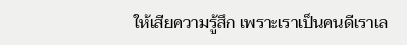ให้เสียความรู้สึก เพราะเราเป็นคนดีเราเล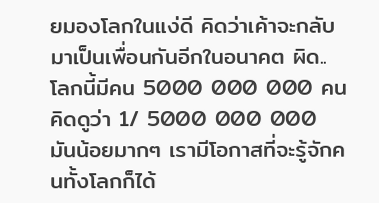ยมองโลกในแง่ดี คิดว่าเค้าจะกลับมาเป็นเพื่อนกันอีกในอนาคต ผิด..
โลกนี้มีคน 5000 000 000 คน คิดดูว่า 1/ 5000 000 000 มันน้อยมากๆ เรามีโอกาสที่จะรู้จักคนทั้งโลกก็ได้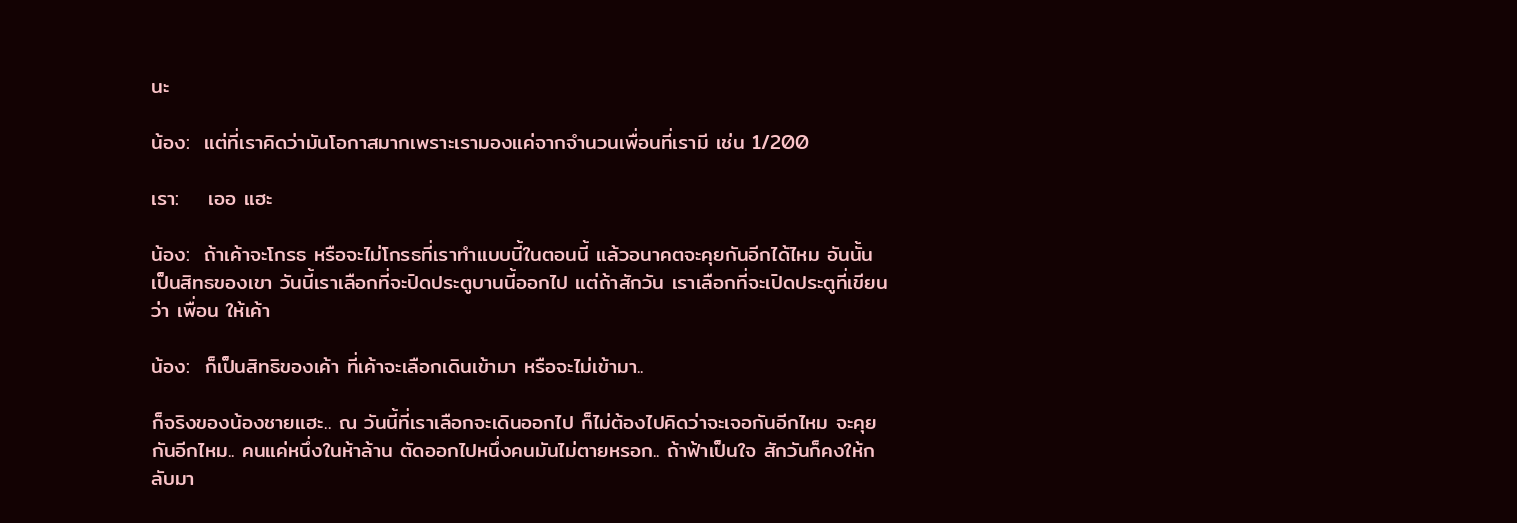นะ

น้อง:  แต่ที่เราคิดว่ามันโอกาสมากเพราะเรามองแค่จากจำนวนเพื่อนที่เรามี เช่น 1/200

เรา:    เออ แฮะ

น้อง:  ถ้าเค้าจะโกรธ หรือจะไม่โกรธที่เราทำแบบนี้ในตอนนี้ แล้วอนาคตจะคุยกันอีกได้ไหม อันนั้นเป็นสิทธของเขา วันนี้เราเลือกที่จะปิดประตูบานนี้ออกไป แต่ถ้าสักวัน เราเลือกที่จะเปิดประตูที่เขียนว่า เพื่อน ให้เค้า

น้อง:  ก็เป็นสิทธิของเค้า ที่เค้าจะเลือกเดินเข้ามา หรือจะไม่เข้ามา..

ก็จริงของน้องชายแฮะ.. ณ วันนี้ที่เราเลือกจะเดินออกไป ก็ไม่ต้องไปคิดว่าจะเจอกันอีกไหม จะคุยกันอีกไหม.. คนแค่หนึ่งในห้าล้าน ตัดออกไปหนึ่งคนมันไม่ตายหรอก.. ถ้าฟ้าเป็นใจ สักวันก็คงให้กลับมา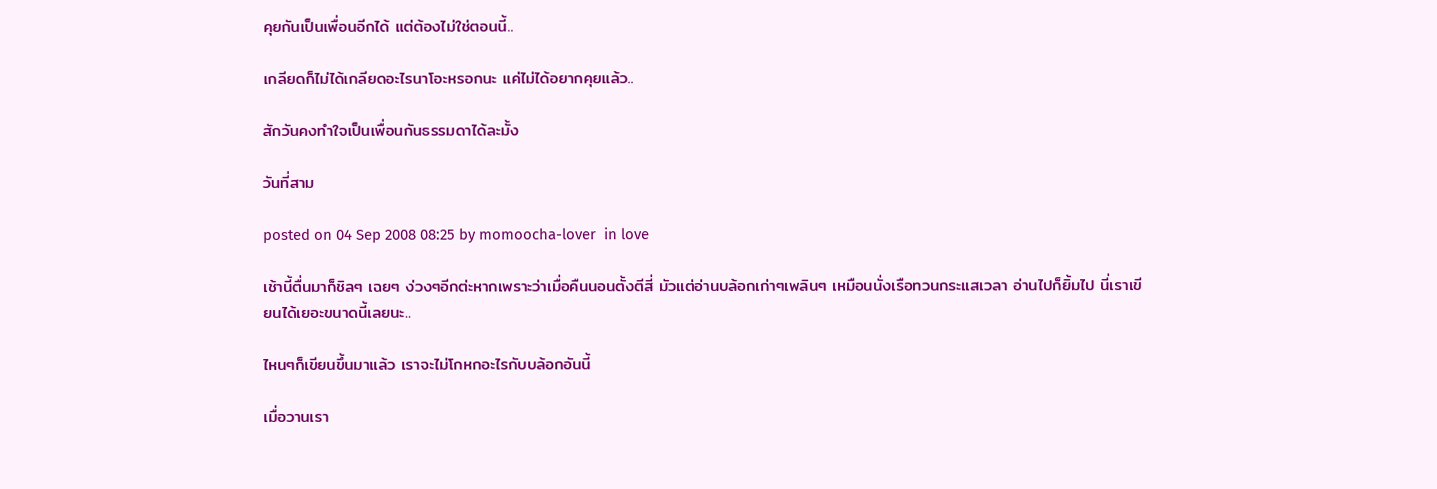คุยกันเป็นเพื่อนอีกได้ แต่ต้องไม่ใช่ตอนนี้..

เกลียดก็ไม่ได้เกลียดอะไรนาโอะหรอกนะ แค่ไม่ได้อยากคุยแล้ว..

สักวันคงทำใจเป็นเพื่อนกันธรรมดาได้ละมั้ง

วันที่สาม

posted on 04 Sep 2008 08:25 by momoocha-lover  in love

เช้านี้ตื่นมาก็ชิลๆ เฉยๆ ง่วงๆอีกต่ะหากเพราะว่าเมื่อคืนนอนตั้งตีสี่ มัวแต่อ่านบล้อกเก่าๆเพลินๆ เหมือนนั่งเรือทวนกระแสเวลา อ่านไปก็ยิ้มไป นี่เราเขียนได้เยอะขนาดนี้เลยนะ..

ไหนๆก็เขียนขึ้นมาแล้ว เราจะไม่โกหกอะไรกับบล้อกอันนี้

เมื่อวานเรา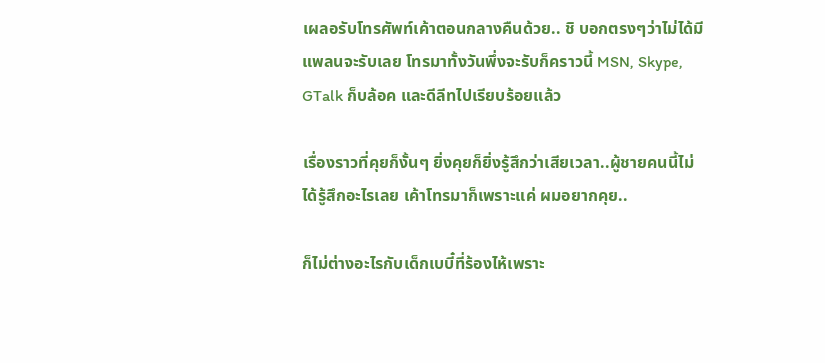เผลอรับโทรศัพท์เค้าตอนกลางคืนด้วย.. ชิ บอกตรงๆว่าไม่ได้มีแพลนจะรับเลย โทรมาทั้งวันพึ่งจะรับก็คราวนี้ MSN, Skype, GTalk ก็บล้อค และดีลีทไปเรียบร้อยแล้ว

เรื่องราวที่คุยก็งั้นๆ ยิ่งคุยก็ยิ่งรู้สึกว่าเสียเวลา..ผู้ชายคนนี้ไม่ได้รู้สึกอะไรเลย เค้าโทรมาก็เพราะแค่ ผมอยากคุย..

ก็ไม่ต่างอะไรกับเด็กเบบี๋ที่ร้องไห้เพราะ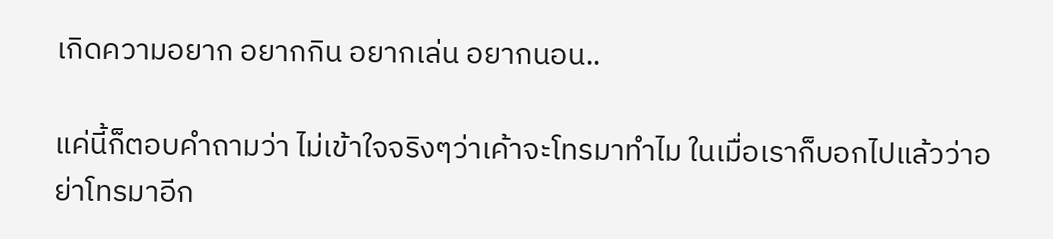เกิดความอยาก อยากกิน อยากเล่น อยากนอน..

แค่นี้ก็ตอบคำถามว่า ไม่เข้าใจจริงๆว่าเค้าจะโทรมาทำไม ในเมื่อเราก็บอกไปแล้วว่าอย่าโทรมาอีก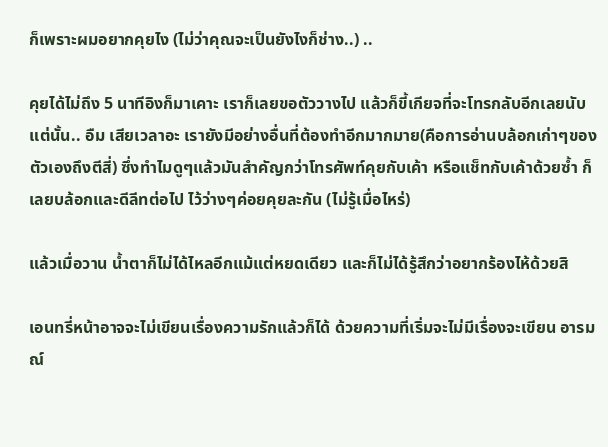ก็เพราะผมอยากคุยไง (ไม่ว่าคุณจะเป็นยังไงก็ช่าง..) ..

คุยได้ไม่ถึง 5 นาทีอิงก็มาเคาะ เราก็เลยขอตัววางไป แล้วก็ขี้เกียจที่จะโทรกลับอีกเลยนับแต่นั้น.. อืม เสียเวลาอะ เรายังมีอย่างอื่นที่ต้องทำอีกมากมาย(คือการอ่านบล้อกเก่าๆของตัวเองถึงตีสี่) ซึ่งทำไมดูๆแล้วมันสำคัญกว่าโทรศัพท์คุยกับเค้า หรือแช็ทกับเค้าด้วยซ้ำ ก็เลยบล้อกและดีลีทต่อไป ไว้ว่างๆค่อยคุยละกัน (ไม่รู้เมื่อไหร่)

แล้วเมื่อวาน น้ำตาก็ไม่ได้ไหลอีกแม้แต่หยดเดียว และก็ไม่ได้รู้สึกว่าอยากร้องไห้ด้วยสิ

เอนทรี่หน้าอาจจะไม่เขียนเรื่องความรักแล้วก็ได้ ด้วยความที่เริ่มจะไม่มีเรื่องจะเขียน อารมณ์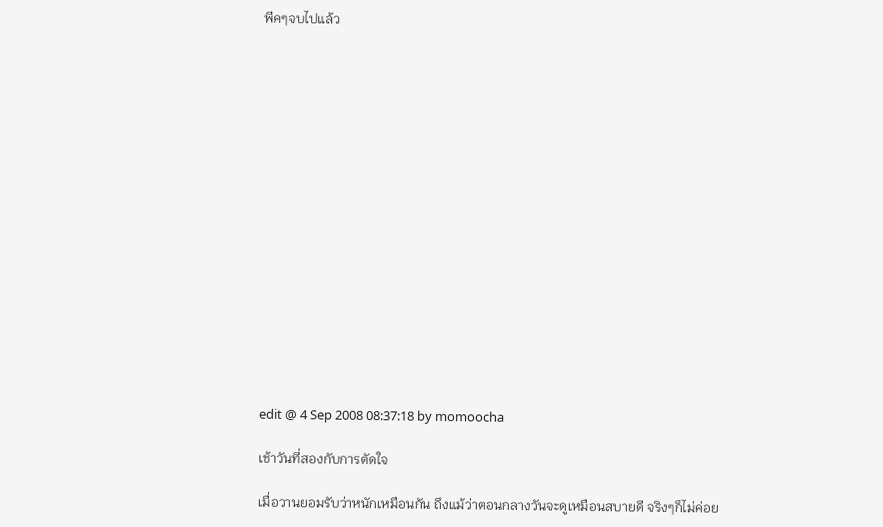พีคๆจบไปแล้ว

















edit @ 4 Sep 2008 08:37:18 by momoocha

เช้าวันที่สองกับการตัดใจ

เมื่อวานยอมรับว่าหนักเหมือนกัน ถึงแม้ว่าตอนกลางวันจะดูเหมือนสบายดี จริงๆก็ไม่ค่อย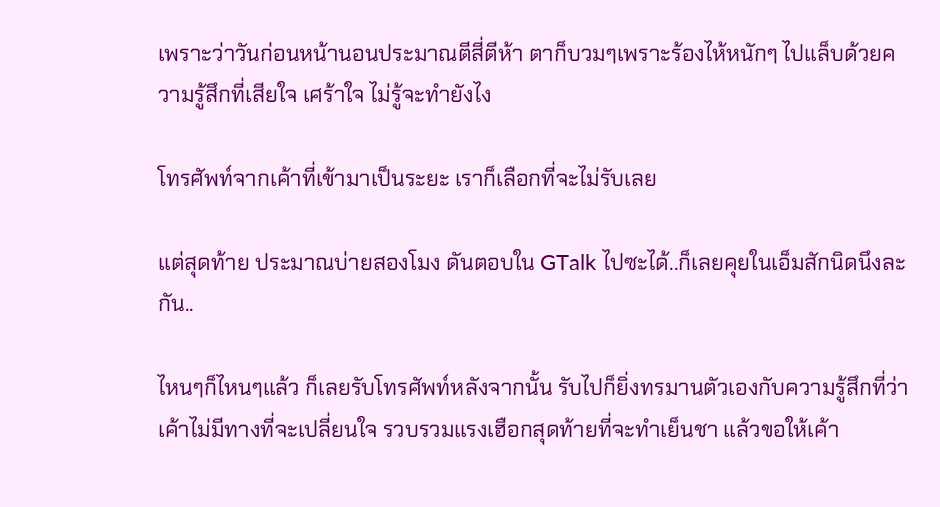เพราะว่าวันก่อนหน้านอนประมาณตีสี่ตีห้า ตาก็บวมๆเพราะร้องไห้หนักๆ ไปแล็บด้วยความรู้สึกที่เสียใจ เศร้าใจ ไม่รู้จะทำยังไง

โทรศัพท์จากเค้าที่เข้ามาเป็นระยะ เราก็เลือกที่จะไม่รับเลย

แต่สุดท้าย ประมาณบ่ายสองโมง ดันตอบใน GTalk ไปซะได้..ก็เลยคุยในเอ็มสักนิดนึงละกัน..

ไหนๆก็ไหนๆแล้ว ก็เลยรับโทรศัพท์หลังจากนั้น รับไปก็ยิ่งทรมานตัวเองกับความรู้สึกที่ว่า เค้าไม่มีทางที่จะเปลี่ยนใจ รวบรวมแรงเฮือกสุดท้ายที่จะทำเย็นชา แล้วขอให้เค้า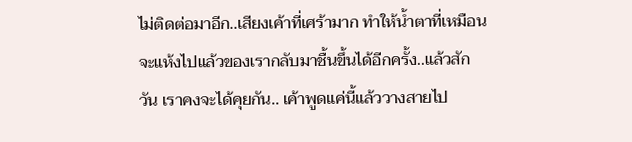ไม่ติดต่อมาอีก..เสียงเค้าที่เศร้ามาก ทำให้น้ำตาที่เหมือนจะแห้งไปแล้วของเรากลับมาชื้นขึ้นได้อีกครั้ง..แล้วสักวัน เราคงจะได้คุยกัน.. เค้าพูดแค่นี้แล้ววางสายไป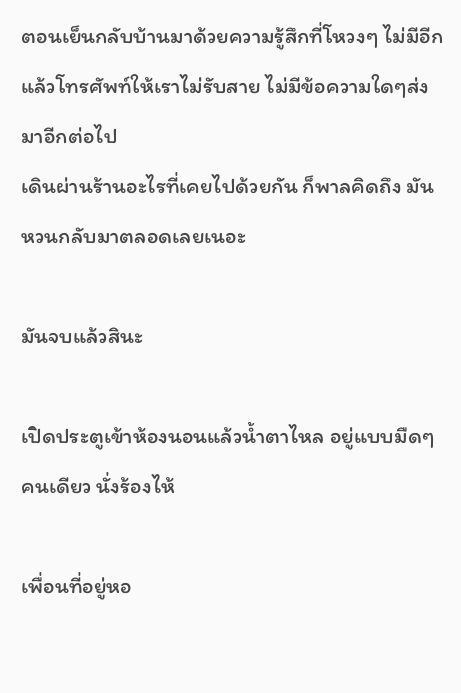ตอนเย็นกลับบ้านมาด้วยความรู้สึกที่โหวงๆ ไม่มีอีกแล้วโทรศัพท์ให้เราไม่รับสาย ไม่มีข้อความใดๆส่งมาอีกต่อไป
เดินผ่านร้านอะไรที่เคยไปด้วยกัน ก็พาลคิดถึง มันหวนกลับมาตลอดเลยเนอะ

มันจบแล้วสินะ

เปิดประตูเข้าห้องนอนแล้วน้ำตาไหล อยู่แบบมืดๆคนเดียว นั่งร้องไห้

เพื่อนที่อยู่หอ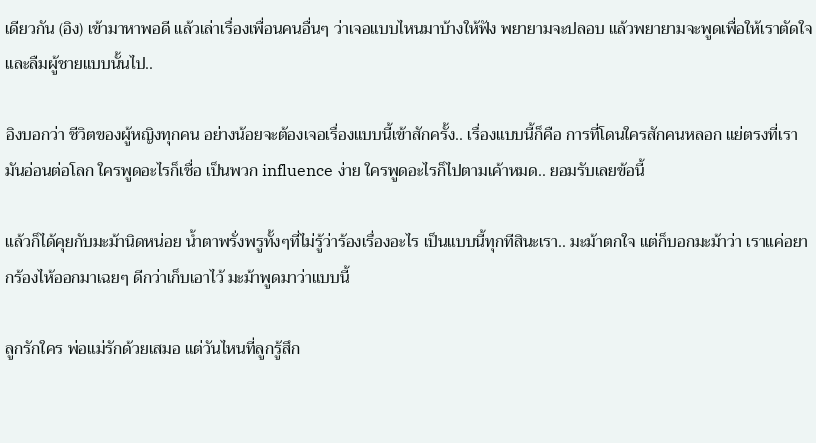เดียวกัน (อิง) เข้ามาหาพอดี แล้วเล่าเรื่องเพื่อนคนอื่นๆ ว่าเจอแบบไหนมาบ้างให้ฟัง พยายามจะปลอบ แล้วพยายามจะพูดเพื่อให้เราตัดใจ และลืมผู้ชายแบบนั้นไป..

อิงบอกว่า ชีวิตของผู้หญิงทุกคน อย่างน้อยจะต้องเจอเรื่องแบบนี้เข้าสักครั้ง.. เรื่องแบบนี้ก็คือ การที่โดนใครสักคนหลอก แย่ตรงที่เรามันอ่อนต่อโลก ใครพูดอะไรก็เชื่อ เป็นพวก influence ง่าย ใครพูดอะไรก็ไปตามเค้าหมด.. ยอมรับเลยข้อนี้

แล้วก็ได้คุยกับมะม้านิดหน่อย น้ำตาพรั่งพรูทั้งๆที่ไม่รู้ว่าร้องเรื่องอะไร เป็นแบบนี้ทุกทีสินะเรา.. มะม้าตกใจ แต่ก็บอกมะม้าว่า เราแค่อยากร้องไห้ออกมาเฉยๆ ดีกว่าเก็บเอาไว้ มะม้าพูดมาว่าแบบนี้

ลูกรักใคร พ่อแม่รักด้วยเสมอ แต่วันไหนที่ลูกรู้สึก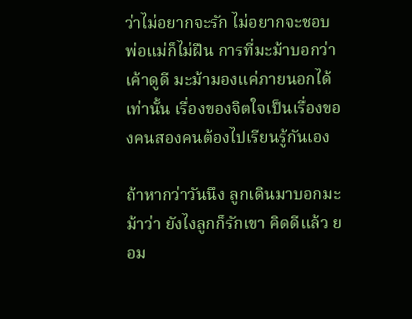ว่าไม่อยากจะรัก ไม่อยากจะชอบ พ่อแม่ก็ไม่ฝืน การที่มะม้าบอกว่าเค้าดูดี มะม้ามองแค่ภายนอกได้เท่านั้น เรื่องของจิตใจเป็นเรื่องของคนสองคนต้องไปเรียนรู้กันเอง

ถ้าหากว่าวันนึง ลูกเดินมาบอกมะม้าว่า ยังไงลูกก็รักเขา คิดดีแล้ว ยอม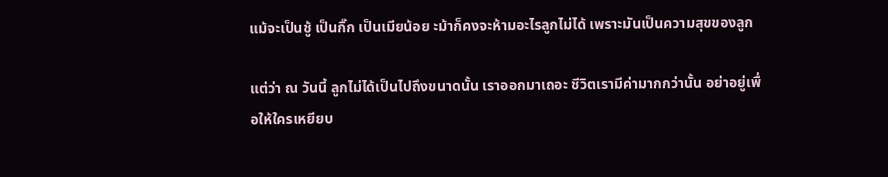แม้จะเป็นชู้ เป็นกิ๊ก เป็นเมียน้อย ะม้าก็คงจะห้ามอะไรลูกไม่ได้ เพราะมันเป็นความสุขของลูก

แต่ว่า ณ วันนี้ ลูกไม่ได้เป็นไปถึงขนาดนั้น เราออกมาเถอะ ชีวิตเรามีค่ามากกว่านั้น อย่าอยู่เพื่อให้ใครเหยียบ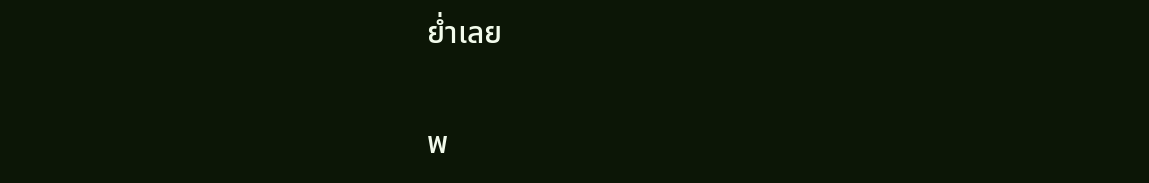ย่ำเลย

พ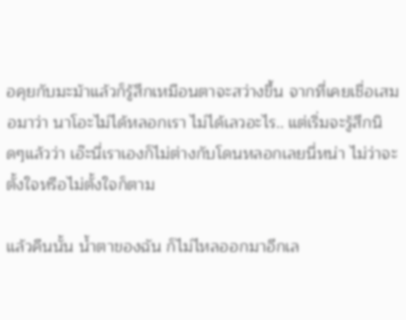อคุยกับมะม้าแล้วก็รู้สึกเหมือนตาจะสว่างขึ้น จากที่เคยเชื่อเสมอมาว่า นาโอะไม่ได้หลอกเรา ไม่ได้เลวอะไร.. แต่เริ่มจะรู้สึกนิดๆแล้วว่า เอ๊ะนี่เราเองก็ไม่ต่างกับโดนหลอกเลยนี่หน่า ไม่ว่าจะตั้งใจหรือไม่ตั้งใจก็ตาม

แล้วคืนนั้น น้ำตาของฉัน ก็ไม่ไหลออกมาอีกเล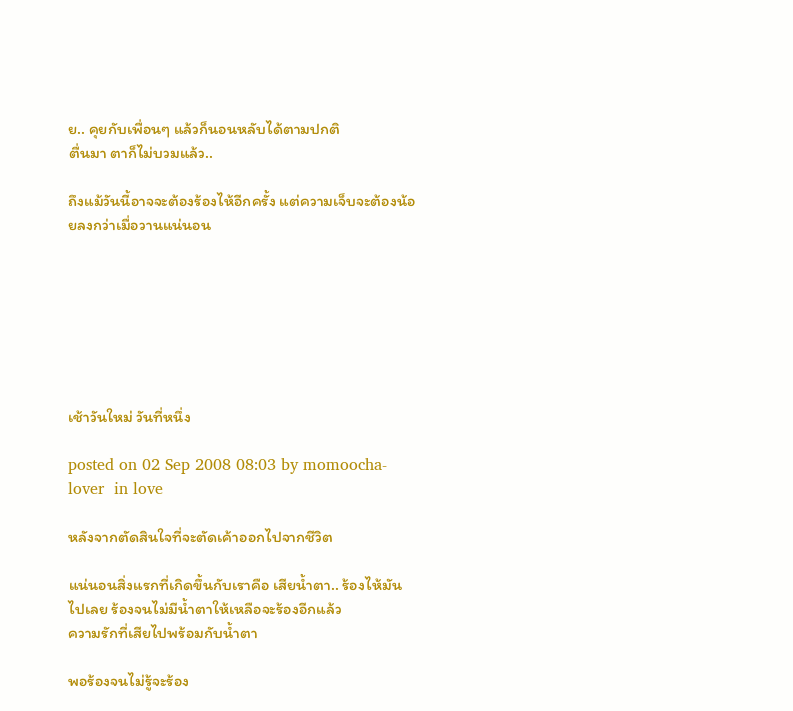ย.. คุยกับเพื่อนๆ แล้วก็นอนหลับได้ตามปกติ
ตื่นมา ตาก็ไม่บวมแล้ว..

ถึงแม้วันนี้อาจจะต้องร้องไห้อีกครั้ง แต่ความเจ็บจะต้องน้อยลงกว่าเมื่อวานแน่นอน







เช้าวันใหม่ วันที่หนึ่ง

posted on 02 Sep 2008 08:03 by momoocha-lover  in love

หลังจากตัดสินใจที่จะตัดเค้าออกไปจากชีวิต

แน่นอนสิ่งแรกที่เกิดขึ้นกับเราคือ เสียน้ำตา.. ร้องไห้มันไปเลย ร้องจนไม่มีน้ำตาให้เหลือจะร้องอีกแล้ว
ความรักที่เสียไปพร้อมกับน้ำตา

พอร้องจนไม่รู้จะร้อง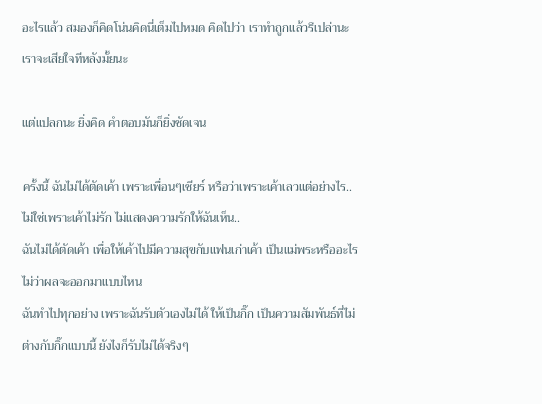อะไรแล้ว สมองก็คิดโน่นคิดนี่เต็มไปหมด คิดไปว่า เราทำถูกแล้วรึเปล่านะ เราจะเสียใจทีหลังมั้ยนะ

แต่แปลกนะ ยิ่งคิด คำตอบมันก็ยิ่งชัดเจน

ครั้งนี้ ฉันไม่ได้ตัดเค้า เพราะเพื่อนๆเชียร์ หรือว่าเพราะเค้าเลวแต่อย่างไร.. ไม่ใช่เพราะเค้าไม่รัก ไม่แสดงความรักให้ฉันเห็น..
ฉันไม่ได้ตัดเค้า เพื่อให้เค้าไปมีความสุขกับแฟนเก่าเค้า เป็นแม่พระหรืออะไร ไม่ว่าผลจะออกมาแบบไหน
ฉันทำไปทุกอย่าง เพราะฉันรับตัวเองไม่ได้ ให้เป็นกิ๊ก เป็นความสัมพันธ์ที่ไม่ต่างกับกิ๊กแบบนี้ ยังไงก็รับไม่ได้จริงๆ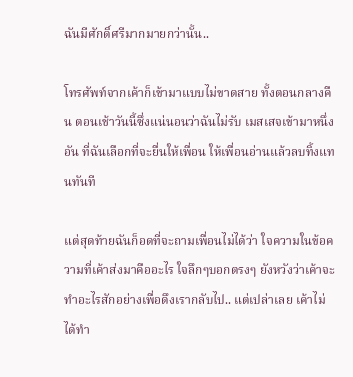ฉันมีศักดิ์ศรีมากมายกว่านั้น..

โทรศัพท์จากเค้าก็เข้ามาแบบไม่ขาดสาย ทั้งตอนกลางคืน ตอนเช้าวันนี้ซึ่งแน่นอนว่าฉันไม่รับ เมสเสจเข้ามาหนึ่งอัน ที่ฉันเลือกที่จะยื่นให้เพื่อน ให้เพื่อนอ่านแล้วลบทิ้งแทนทันที

แต่สุดท้ายฉันก็อดที่จะถามเพื่อนไม่ได้ว่า ใจความในข้อความที่เค้าส่งมาคืออะไร ใจลึกๆบอกตรงๆ ยังหวังว่าเค้าจะทำอะไรสักอย่างเพื่อดึงเรากลับไป.. แต่เปล่าเลย เค้าไม่ได้ทำ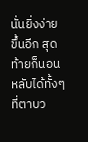นั่นยิ่งง่ายขึ้นอีก สุดท้ายก็นอนหลับได้ทั้งๆที่ตาบว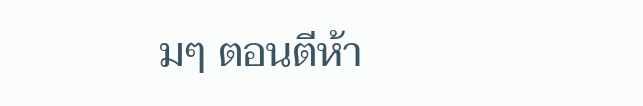มๆ ตอนตีห้า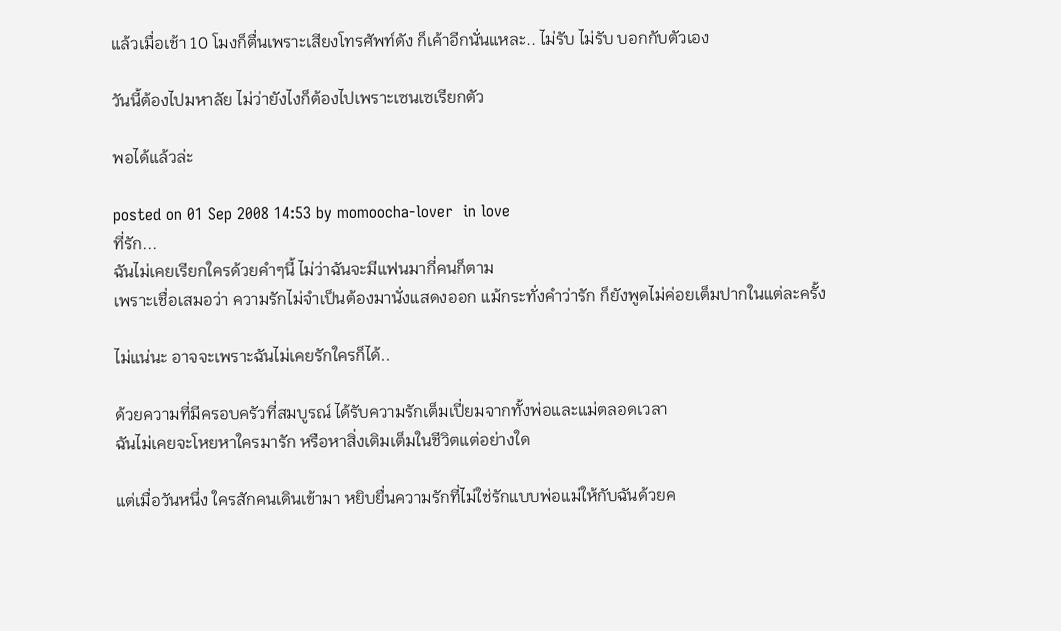แล้วเมื่อเช้า 10 โมงก็ตื่นเพราะเสียงโทรศัพท์ดัง ก็เค้าอีกนั่นแหละ.. ไม่รับ ไม่รับ บอกกับตัวเอง

วันนี้ต้องไปมหาลัย ไม่ว่ายังไงก็ต้องไปเพราะเซนเซเรียกตัว

พอได้แล้วล่ะ

posted on 01 Sep 2008 14:53 by momoocha-lover  in love
ที่รัก...
ฉันไม่เคยเรียกใครด้วยคำๆนี้ ไม่ว่าฉันจะมีแฟนมากี่คนก็ตาม
เพราะเชื่อเสมอว่า ความรักไม่จำเป็นต้องมานั่งแสดงออก แม้กระทั่งคำว่ารัก ก็ยังพูดไม่ค่อยเต็มปากในแต่ละครั้ง

ไม่แน่นะ อาจจะเพราะฉันไม่เคยรักใครก็ได้..

ด้วยความที่มีครอบครัวที่สมบูรณ์ ได้รับความรักเต็มเปี่ยมจากทั้งพ่อและแม่ตลอดเวลา
ฉันไม่เคยจะโหยหาใครมารัก หรือหาสิ่งเติมเต็มในชีวิตแต่อย่างใด

แต่เมื่อวันหนึ่ง ใครสักคนเดินเข้ามา หยิบยื่นความรักที่ไม่ใช่รักแบบพ่อแม่ให้กับฉันด้วยค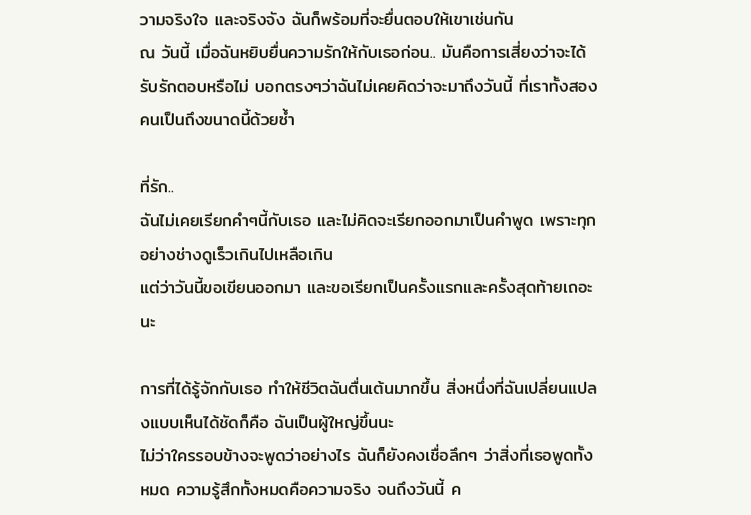วามจริงใจ และจริงจัง ฉันก็พร้อมที่จะยื่นตอบให้เขาเช่นกัน
ณ วันนี้ เมื่อฉันหยิบยื่นความรักให้กับเธอก่อน.. มันคือการเสี่ยงว่าจะได้รับรักตอบหรือไม่ บอกตรงๆว่าฉันไม่เคยคิดว่าจะมาถึงวันนี้ ที่เราทั้งสองคนเป็นถึงขนาดนี้ด้วยซ้ำ

ที่รัก..
ฉันไม่เคยเรียกคำๆนี้กับเธอ และไม่คิดจะเรียกออกมาเป็นคำพูด เพราะทุกอย่างช่างดูเร็วเกินไปเหลือเกิน
แต่ว่าวันนี้ขอเขียนออกมา และขอเรียกเป็นครั้งแรกและครั้งสุดท้ายเถอะนะ

การที่ได้รู้จักกับเธอ ทำให้ชีวิตฉันตื่นเต้นมากขึ้น สิ่งหนึ่งที่ฉันเปลี่ยนแปลงแบบเห็นได้ชัดก็คือ ฉันเป็นผู้ใหญ่ขึ้นนะ
ไม่ว่าใครรอบข้างจะพูดว่าอย่างไร ฉันก็ยังคงเชื่อลึกๆ ว่าสิ่งที่เธอพูดทั้งหมด ความรู้สึกทั้งหมดคือความจริง จนถึงวันนี้ ค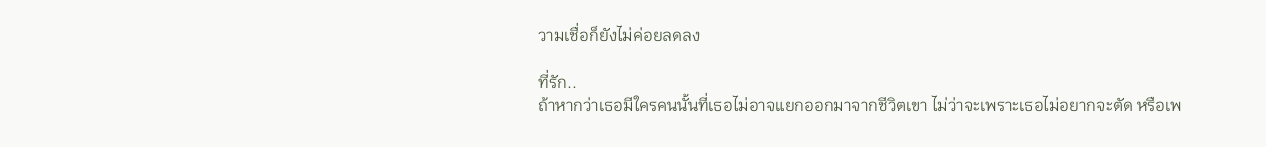วามเชื่อก็ยังไม่ค่อยลดลง

ที่รัก..
ถ้าหากว่าเธอมีใครคนนั้นที่เธอไม่อาจแยกออกมาจากชีวิตเขา ไม่ว่าจะเพราะเธอไม่อยากจะตัด หรือเพ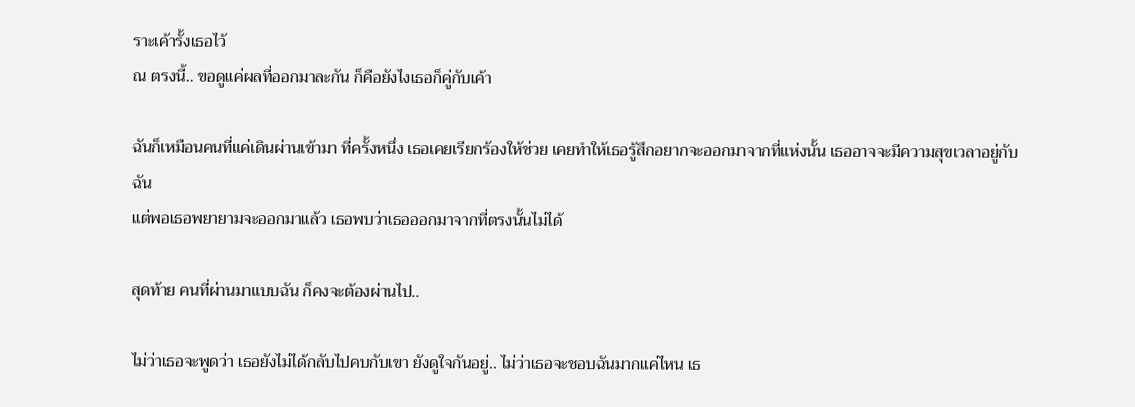ราะเค้ารั้งเธอไว้
ณ ตรงนี้.. ขอดูแค่ผลที่ออกมาละกัน ก็คือยังไงเธอก็คู่กับเค้า

ฉันก็เหมือนคนที่แค่เดินผ่านเข้ามา ที่ครั้งหนึ่ง เธอเคยเรียกร้องให้ช่วย เคยทำให้เธอรู้สึกอยากจะออกมาจากที่แห่งนั้น เธออาจจะมีความสุขเวลาอยู่กับฉัน
แต่พอเธอพยายามจะออกมาแล้ว เธอพบว่าเธอออกมาจากที่ตรงนั้นไม่ได้

สุดท้าย คนที่ผ่านมาแบบฉัน ก็คงจะต้องผ่านไป..

ไม่ว่าเธอจะพูดว่า เธอยังไม่ได้กลับไปคบกับเขา ยังดูใจกันอยู่.. ไม่ว่าเธอจะชอบฉันมากแค่ไหน เธ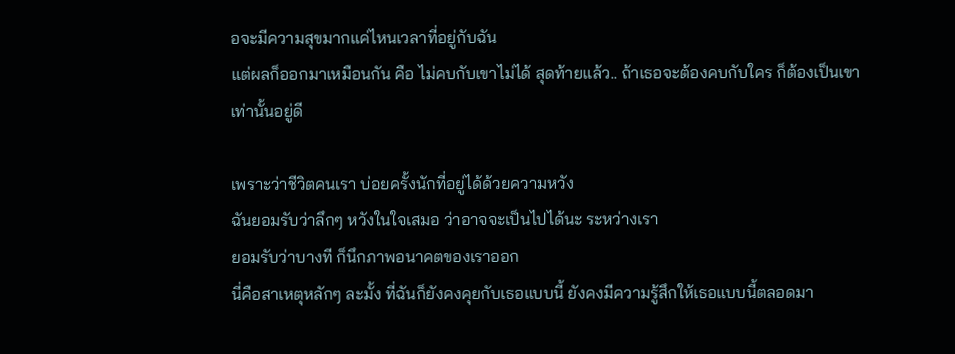อจะมีความสุขมากแค่ไหนเวลาที่อยู่กับฉัน
แต่ผลก็ออกมาเหมือนกัน คือ ไม่คบกับเขาไม่ได้ สุดท้ายแล้ว.. ถ้าเธอจะต้องคบกับใคร ก็ต้องเป็นเขาเท่านั้นอยู่ดี

เพราะว่าชีวิตคนเรา บ่อยครั้งนักที่อยู่ได้ด้วยความหวัง
ฉันยอมรับว่าลึกๆ หวังในใจเสมอ ว่าอาจจะเป็นไปได้นะ ระหว่างเรา
ยอมรับว่าบางที ก็นึกภาพอนาคตของเราออก
นี่คือสาเหตุหลักๆ ละมั้ง ที่ฉันก็ยังคงคุยกับเธอแบบนี้ ยังคงมีความรู้สึกให้เธอแบบนี้ตลอดมา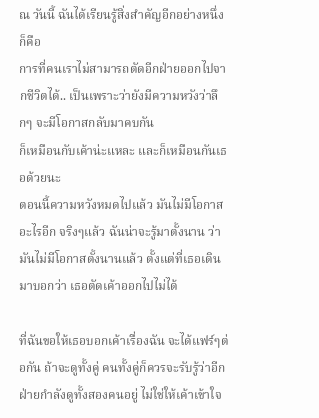ณ วันนี้ ฉันได้เรียนรู้สิ่งสำคัญอีกอย่างหนึ่ง ก็คือ
การที่คนเราไม่สามารถตัดอีกฝ่ายออกไปจากชีวิตได้.. เป็นเพราะว่ายังมีความหวังว่าลึกๆ จะมีโอกาสกลับมาคบกัน
ก็เหมือนกับเค้าน่ะแหละ และก็เหมือนกันเธอด้วยนะ
ตอนนี้ความหวังหมดไปแล้ว มันไม่มีโอกาสอะไรอีก จริงๆแล้ว ฉันน่าจะรู้มาตั้งนาน ว่ามันไม่มีโอกาสตั้งนานแล้ว ตั้งแต่ที่เธอเดินมาบอกว่า เธอตัดเค้าออกไปไม่ได้

ที่ฉันขอให้เธอบอกเค้าเรื่องฉัน จะได้แฟร์ๆต่อกัน ถ้าจะดูทั้งคู่ คนทั้งคู่ก็ควรจะรับรู้ว่าอีกฝ่ายกำลังดูทั้งสองคนอยู่ ไม่ใช่ให้เค้าเข้าใจ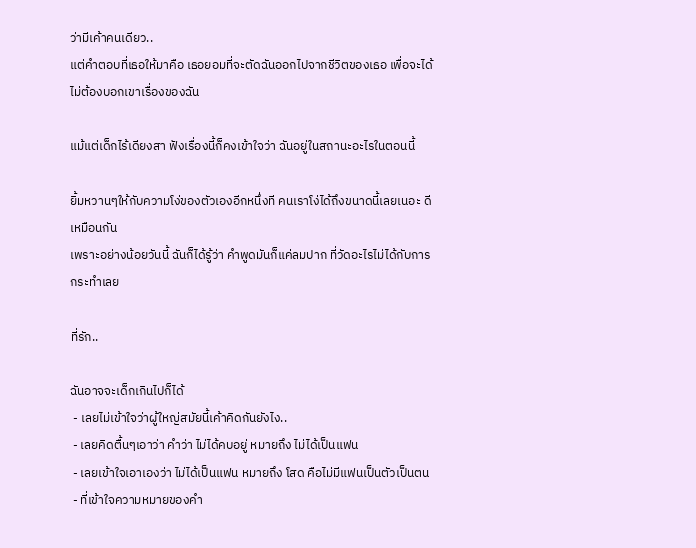ว่ามีเค้าคนเดียว..
แต่คำตอบที่เธอให้มาคือ เธอยอมที่จะตัดฉันออกไปจากชีวิตของเธอ เพื่อจะได้ไม่ต้องบอกเขาเรื่องของฉัน

แม้แต่เด็กไร้เดียงสา ฟังเรื่องนี้ก็คงเข้าใจว่า ฉันอยู่ในสถานะอะไรในตอนนี้

ยิ้มหวานๆให้กับความโง่ของตัวเองอีกหนึ่งที คนเราโง่ได้ถึงขนาดนี้เลยเนอะ ดีเหมือนกัน
เพราะอย่างน้อยวันนี้ ฉันก็ได้รู้ว่า คำพูดมันก็แค่ลมปาก ที่วัดอะไรไม่ได้กับการกระทำเลย

ที่รัก..

ฉันอาจจะเด็กเกินไปก็ได้
 - เลยไม่เข้าใจว่าผู้ใหญ่สมัยนี้เค้าคิดกันยังไง..
 - เลยคิดตื้นๆเอาว่า คำว่า ไม่ได้คบอยู่ หมายถึง ไม่ได้เป็นแฟน
 - เลยเข้าใจเอาเองว่า ไม่ได้เป็นแฟน หมายถึง โสด คือไม่มีแฟนเป็นตัวเป็นตน
 - ที่เข้าใจความหมายของคำ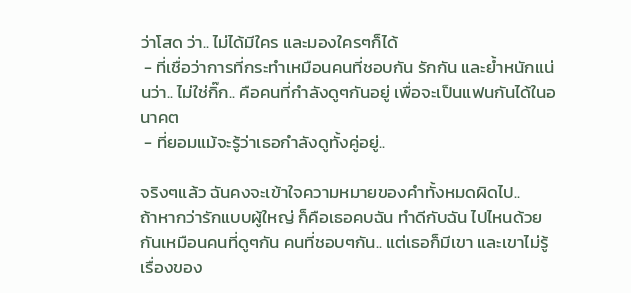ว่าโสด ว่า.. ไม่ได้มีใคร และมองใครๆก็ได้
 - ที่เชื่อว่าการที่กระทำเหมือนคนที่ชอบกัน รักกัน และย้ำหนักแน่นว่า.. ไม่ใช่กิ๊ก.. คือคนที่กำลังดูๆกันอยู่ เพื่อจะเป็นแฟนกันได้ในอนาคต
 - ที่ยอมแม้จะรู้ว่าเธอกำลังดูทั้งคู่อยู่..

จริงๆแล้ว ฉันคงจะเข้าใจความหมายของคำทั้งหมดผิดไป..
ถ้าหากว่ารักแบบผู้ใหญ่ ก็คือเธอคบฉัน ทำดีกับฉัน ไปไหนด้วยกันเหมือนคนที่ดูๆกัน คนที่ชอบๆกัน.. แต่เธอก็มีเขา และเขาไม่รู้เรื่องของ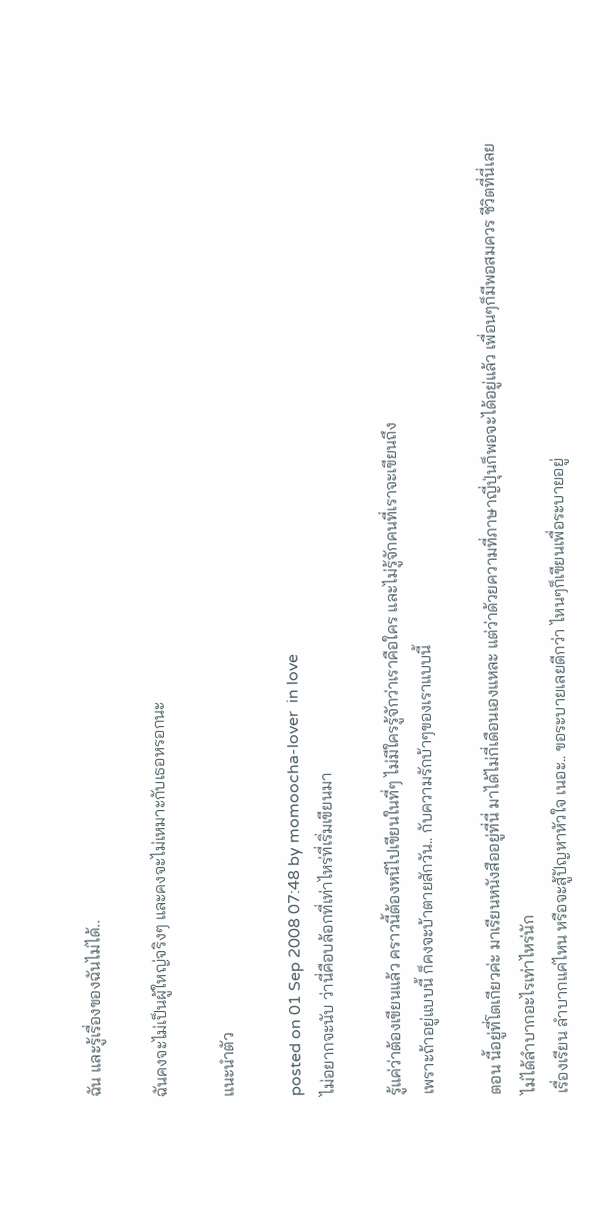ฉัน และรู้เรื่องของฉันไม่ได้..

ฉันคงจะไม่เป็นผู้ใหญ่จริงๆ และคงจะไม่เหมาะกับเธอหรอกนะ

แนะนำตัว

posted on 01 Sep 2008 07:48 by momoocha-lover  in love
ไม่อยากจะนับ ว่านี่คือบล้อกที่เท่าไหร่ที่เริ่มเขียนมา

รู้แค่ว่าต้องเขียนแล้ว คราวนี้ต้องหนีไปเขียนในที่ๆ ไม่มีใครรู้จักว่าเราคือใคร และไม่รู้จักคนที่เราจะเขียนถึง
เพราะถ้าอยู่แบบนี้ ก็คงจะบ้าตายสักวัน.. กับความรักบ้าๆของเราแบบนี้

ตอน นี้อยู่ที่โตเกียวค่ะ มาเรียนหนังสืออยู่ที่นี่ มาได้ไม่กี่เดือนเองแหละ แต่ว่าด้วยความที่ภาษาญี่ปุ่นก็พอจะได้อยู่แล้ว เพื่อนๆก็มีพอสมควร ชีวิตที่นี่เลยไม่ได้ลำบากอะไรเท่าไหร่นัก
เรื่องเรียน ลำบากแค่ไหน หรือจะสู้ปัญหาหัวใจ เนอะ.. ขอระบายเลยดีกว่า ไหนๆก็เขียนเพื่อระบายอยู่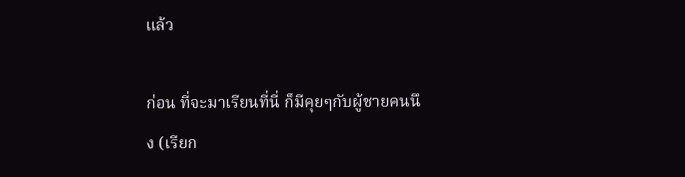แล้ว

ก่อน ที่จะมาเรียนที่นี่ ก็มีคุยๆกับผู้ชายคนนึง (เรียก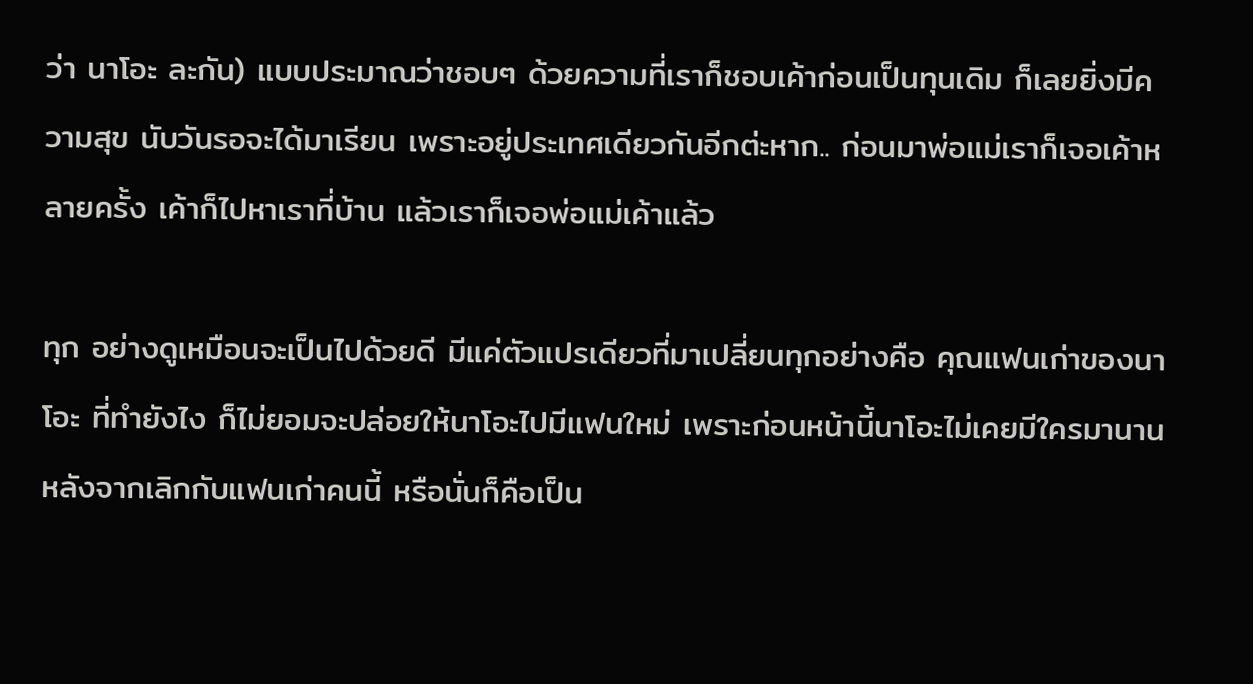ว่า นาโอะ ละกัน) แบบประมาณว่าชอบๆ ด้วยความที่เราก็ชอบเค้าก่อนเป็นทุนเดิม ก็เลยยิ่งมีความสุข นับวันรอจะได้มาเรียน เพราะอยู่ประเทศเดียวกันอีกต่ะหาก.. ก่อนมาพ่อแม่เราก็เจอเค้าหลายครั้ง เค้าก็ไปหาเราที่บ้าน แล้วเราก็เจอพ่อแม่เค้าแล้ว

ทุก อย่างดูเหมือนจะเป็นไปด้วยดี มีแค่ตัวแปรเดียวที่มาเปลี่ยนทุกอย่างคือ คุณแฟนเก่าของนาโอะ ที่ทำยังไง ก็ไม่ยอมจะปล่อยให้นาโอะไปมีแฟนใหม่ เพราะก่อนหน้านี้นาโอะไม่เคยมีใครมานาน หลังจากเลิกกับแฟนเก่าคนนี้ หรือนั่นก็คือเป็น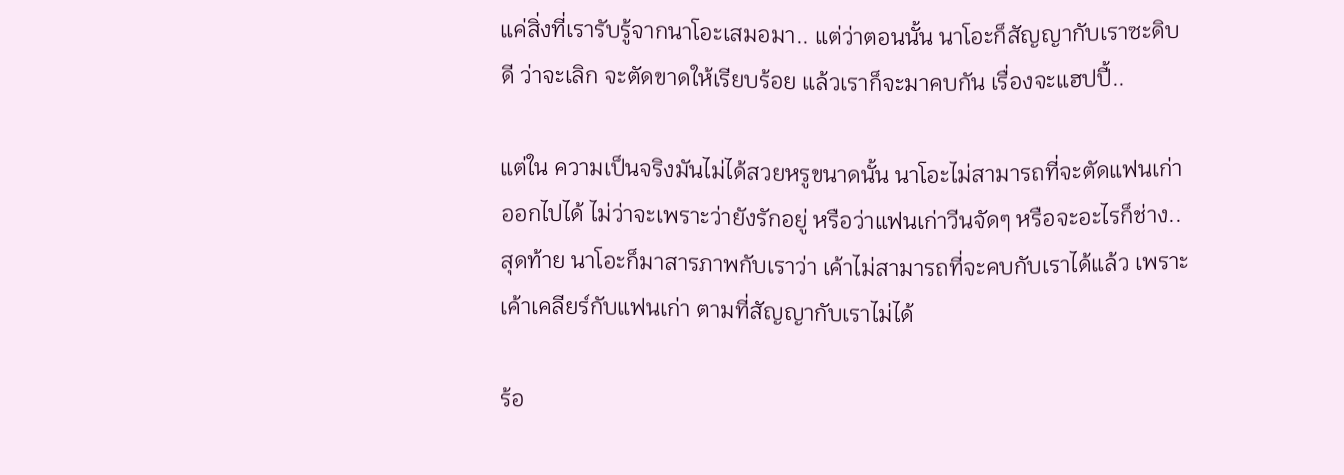แค่สิ่งที่เรารับรู้จากนาโอะเสมอมา.. แต่ว่าตอนนั้น นาโอะก็สัญญากับเราซะดิบดี ว่าจะเลิก จะตัดขาดให้เรียบร้อย แล้วเราก็จะมาคบกัน เรื่องจะแฮปปี้..

แต่ใน ความเป็นจริงมันไม่ได้สวยหรูขนาดนั้น นาโอะไม่สามารถที่จะตัดแฟนเก่าออกไปได้ ไม่ว่าจะเพราะว่ายังรักอยู่ หรือว่าแฟนเก่าวีนจัดๆ หรือจะอะไรก็ช่าง.. สุดท้าย นาโอะก็มาสารภาพกับเราว่า เค้าไม่สามารถที่จะคบกับเราได้แล้ว เพราะเค้าเคลียร์กับแฟนเก่า ตามที่สัญญากับเราไม่ได้

ร้อ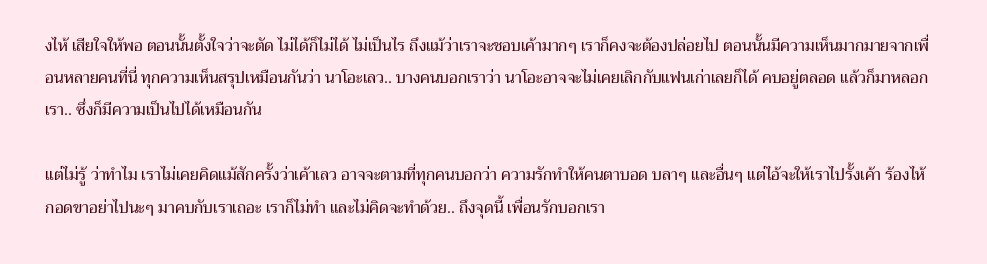งไห้ เสียใจให้พอ ตอนนั้นตั้งใจว่าจะตัด ไม่ได้ก็ไม่ได้ ไม่เป็นไร ถึงแม้ว่าเราจะชอบเค้ามากๆ เราก็คงจะต้องปล่อยไป ตอนนั้นมีความเห็นมากมายจากเพื่อนหลายคนที่นี่ ทุกความเห็นสรุปเหมือนกันว่า นาโอะเลว.. บางคนบอกเราว่า นาโอะอาจจะไม่เคยเลิกกับแฟนเก่าเลยก็ได้ คบอยู่ตลอด แล้วก็มาหลอกเรา.. ซึ่งก็มีความเป็นไปได้เหมือนกัน

แต่ไม่รู้ ว่าทำไม เราไม่เคยคิดแม้สักครั้งว่าเค้าเลว อาจจะตามที่ทุกคนบอกว่า ความรักทำให้คนตาบอด บลาๆ และอื่นๆ แต่ไอ้จะให้เราไปรั้งเค้า ร้องไห้กอดขาอย่าไปนะๆ มาคบกับเราเถอะ เราก็ไม่ทำ และไม่คิดจะทำด้วย.. ถึงจุดนี้ เพื่อนรักบอกเรา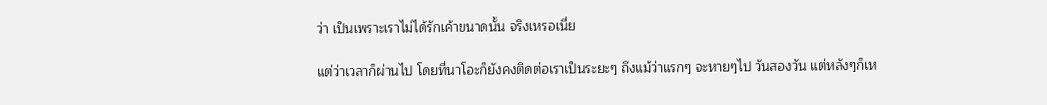ว่า เป็นเพราะเราไม่ได้รักเค้าขนาดนั้น จริงเหรอเนี่ย

แต่ว่าเวลาก็ผ่านไป โดยที่นาโอะก็ยังคงติดต่อเราเป็นระยะๆ ถึงแม้ว่าแรกๆ จะหายๆไป วันสองวัน แต่หลังๆก็เห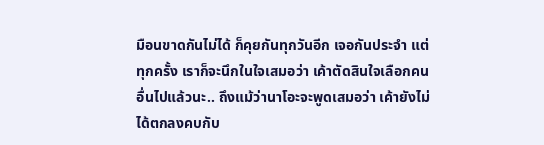มือนขาดกันไม่ได้ ก็คุยกันทุกวันอีก เจอกันประจำ แต่ทุกครั้ง เราก็จะนึกในใจเสมอว่า เค้าตัดสินใจเลือกคนอื่นไปแล้วนะ.. ถึงแม้ว่านาโอะจะพูดเสมอว่า เค้ายังไม่ได้ตกลงคบกับ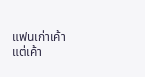แฟนเก่าเค้า แต่เค้า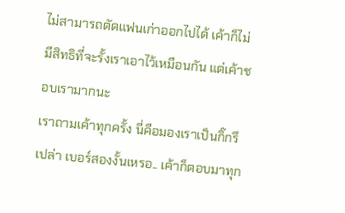ไม่สามารถตัดแฟนเก่าออกไปได้ เค้าก็ไม่มีสิทธิที่จะรั้งเราเอาไว้เหมือนกัน แต่เค้าชอบเรามากนะ
เราถามเค้าทุกครั้ง นี่คือมองเราเป็นกิ๊กรึเปล่า เบอร์สองงั้นเหรอ.. เค้าก็ตอบมาทุก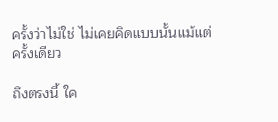ครั้งว่าไม่ใช่ ไม่เคยคิดแบบนั้นแม้แต่ครั้งเดียว

ถึงตรงนี้ ใค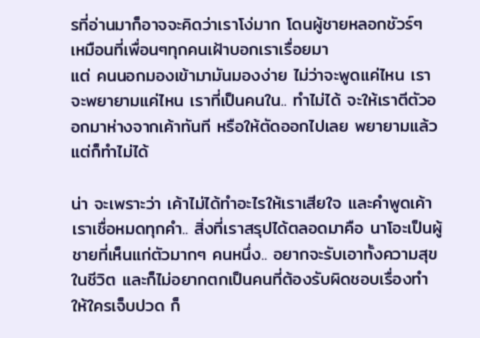รที่อ่านมาก็อาจจะคิดว่าเราโง่มาก โดนผู้ชายหลอกชัวร์ๆ เหมือนที่เพื่อนๆทุกคนเฝ้าบอกเราเรื่อยมา
แต่ คนนอกมองเข้ามามันมองง่าย ไม่ว่าจะพูดแค่ไหน เราจะพยายามแค่ไหน เราที่เป็นคนใน.. ทำไม่ได้ จะให้เราตีตัวออกมาห่างจากเค้าทันที หรือให้ตัดออกไปเลย พยายามแล้วแต่ก็ทำไม่ได้

น่า จะเพราะว่า เค้าไม่ได้ทำอะไรให้เราเสียใจ และคำพูดเค้า เราเชื่อหมดทุกคำ.. สิ่งที่เราสรุปได้ตลอดมาคือ นาโอะเป็นผู้ชายที่เห็นแก่ตัวมากๆ คนหนึ่ง.. อยากจะรับเอาทั้งความสุขในชีวิต และก็ไม่อยากตกเป็นคนที่ต้องรับผิดชอบเรื่องทำให้ใครเจ็บปวด ก็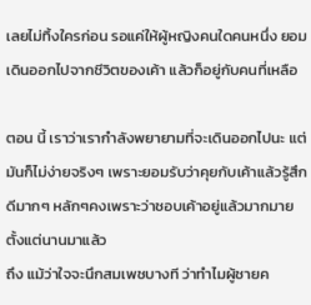เลยไม่ทิ้งใครก่อน รอแค่ให้ผู้หญิงคนใดคนหนึ่ง ยอมเดินออกไปจากชีวิตของเค้า แล้วก็อยู่กับคนที่เหลือ

ตอน นี้ เราว่าเรากำลังพยายามที่จะเดินออกไปนะ แต่มันก็ไม่ง่ายจริงๆ เพราะยอมรับว่าคุยกับเค้าแล้วรู้สึกดีมากๆ หลักๆคงเพราะว่าชอบเค้าอยู่แล้วมากมาย ตั้งแต่นานมาแล้ว
ถึง แม้ว่าใจจะนึกสมเพชบางที ว่าทำไมผู้ชายค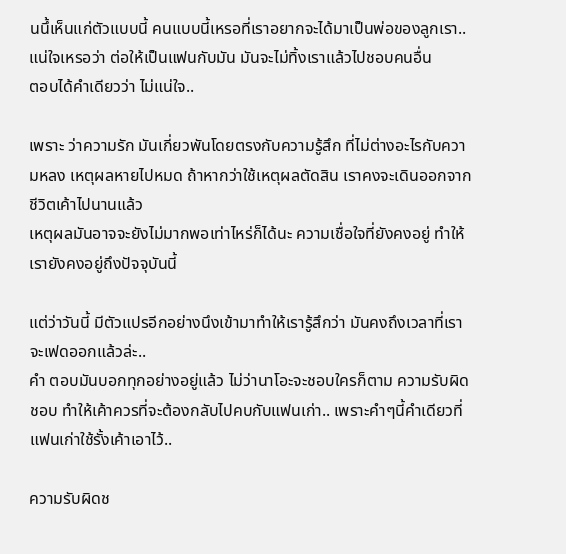นนึ้เห็นแก่ตัวแบบนี้ คนแบบนี้เหรอที่เราอยากจะได้มาเป็นพ่อของลูกเรา.. แน่ใจเหรอว่า ต่อให้เป็นแฟนกับมัน มันจะไม่ทิ้งเราแล้วไปชอบคนอื่น
ตอบได้คำเดียวว่า ไม่แน่ใจ..

เพราะ ว่าความรัก มันเกี่ยวพันโดยตรงกับความรู้สึก ที่ไม่ต่างอะไรกับความหลง เหตุผลหายไปหมด ถ้าหากว่าใช้เหตุผลตัดสิน เราคงจะเดินออกจากชีวิตเค้าไปนานแล้ว
เหตุผลมันอาจจะยังไม่มากพอเท่าไหร่ก็ได้นะ ความเชื่อใจที่ยังคงอยู่ ทำให้เรายังคงอยู่ถึงปัจจุบันนี้

แต่ว่าวันนี้ มีตัวแปรอีกอย่างนึงเข้ามาทำให้เรารู้สึกว่า มันคงถึงเวลาที่เราจะเฟดออกแล้วล่ะ..
คำ ตอบมันบอกทุกอย่างอยู่แล้ว ไม่ว่านาโอะจะชอบใครก็ตาม ความรับผิดชอบ ทำให้เค้าควรที่จะต้องกลับไปคบกับแฟนเก่า.. เพราะคำๆนี้คำเดียวที่แฟนเก่าใช้รั้งเค้าเอาไว้..

ความรับผิดช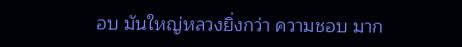อบ มันใหญ่หลวงยิ่งกว่า ความชอบ มาก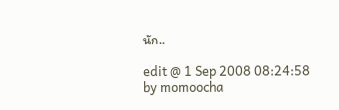นัก..

edit @ 1 Sep 2008 08:24:58 by momoocha